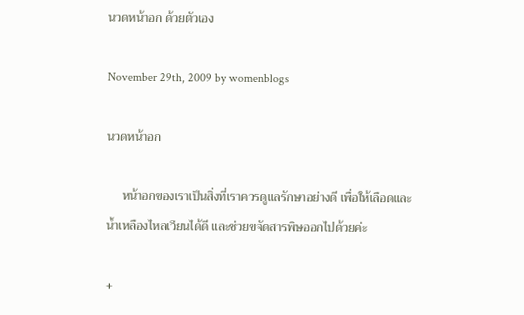นวดหน้าอก ด้วยตัวเอง

November 29th, 2009 by womenblogs

นวดหน้าอก

     หน้าอกของเราเป็นสิ่งที่เราควรดูแลรักษาอย่างดี เพื่อให้เลือดและน้ำเหลืองไหลเวียนได้ดี และช่วยขจัดสารพิษออกไปด้วยค่ะ

+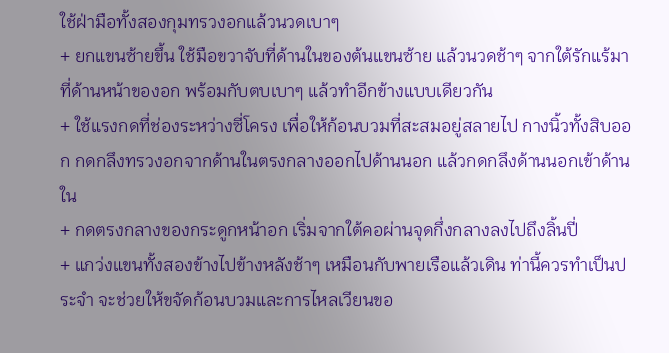ใช้ฝ่ามือทั้งสองกุมทรวงอกแล้วนวดเบาๆ
+ ยกแขนซ้ายขึ้น ใช้มือขวาจับที่ด้านในของต้นแขนซ้าย แล้วนวดช้าๆ จากใต้รักแร้มาที่ด้านหน้าของอก พร้อมกับตบเบาๆ แล้วทำอีกข้างแบบเดียวกัน
+ ใช้แรงกดที่ช่องระหว่างซี่โครง เพื่อให้ก้อนบวมที่สะสมอยู่สลายไป กางนิ้วทั้งสิบออก กดกลึงทรวงอกจากด้านในตรงกลางออกไปด้านนอก แล้วกดกลึงด้านนอกเข้าด้านใน
+ กดตรงกลางของกระดูกหน้าอก เริ่มจากใต้คอผ่านจุดกึ่งกลางลงไปถึงลิ้นปี่
+ แกว่งแขนทั้งสองข้างไปข้างหลังช้าๆ เหมือนกับพายเรือแล้วเดิน ท่านี้ควรทำเป็นประจำ จะช่วยให้ขจัดก้อนบวมและการไหลเวียนขอ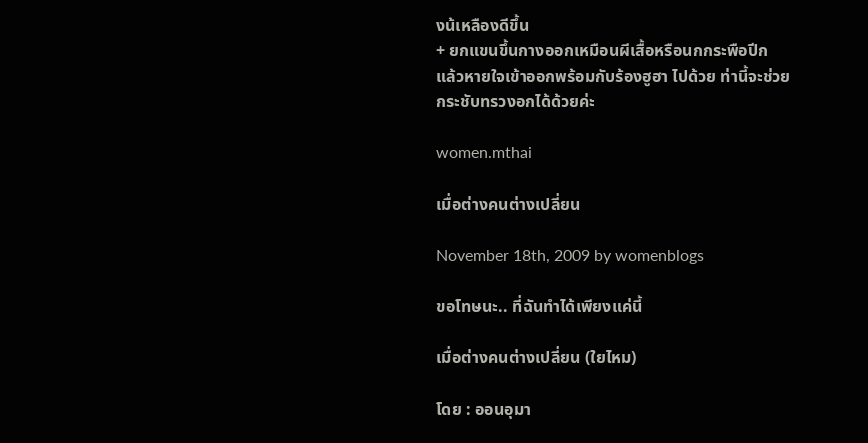งน้เหลืองดีขึ้น
+ ยกแขนขึ้นกางออกเหมือนผีเสื้อหรือนกกระพือปีก แล้วหายใจเข้าออกพร้อมกับร้องฮูฮา ไปด้วย ท่านี้จะช่วยกระชับทรวงอกได้ด้วยค่ะ

women.mthai

เมื่อต่างคนต่างเปลี่ยน

November 18th, 2009 by womenblogs

ขอโทษนะ.. ที่ฉันทำได้เพียงแค่นี้

เมื่อต่างคนต่างเปลี่ยน (ใยไหม)

โดย : ออนอุมา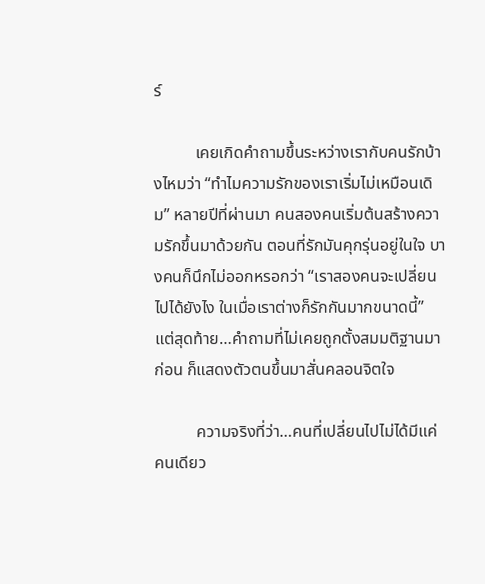ร์

          เคยเกิดคำถามขึ้นระหว่างเรากับคนรักบ้างไหมว่า “ทำไมความรักของเราเริ่มไม่เหมือนเดิม” หลายปีที่ผ่านมา คนสองคนเริ่มต้นสร้างความรักขึ้นมาด้วยกัน ตอนที่รักมันคุกรุ่นอยู่ในใจ บางคนก็นึกไม่ออกหรอกว่า “เราสองคนจะเปลี่ยนไปได้ยังไง ในเมื่อเราต่างก็รักกันมากขนาดนี้” แต่สุดท้าย…คำถามที่ไม่เคยถูกตั้งสมมติฐานมาก่อน ก็แสดงตัวตนขึ้นมาสั่นคลอนจิตใจ

          ความจริงที่ว่า…คนที่เปลี่ยนไปไม่ได้มีแค่คนเดียว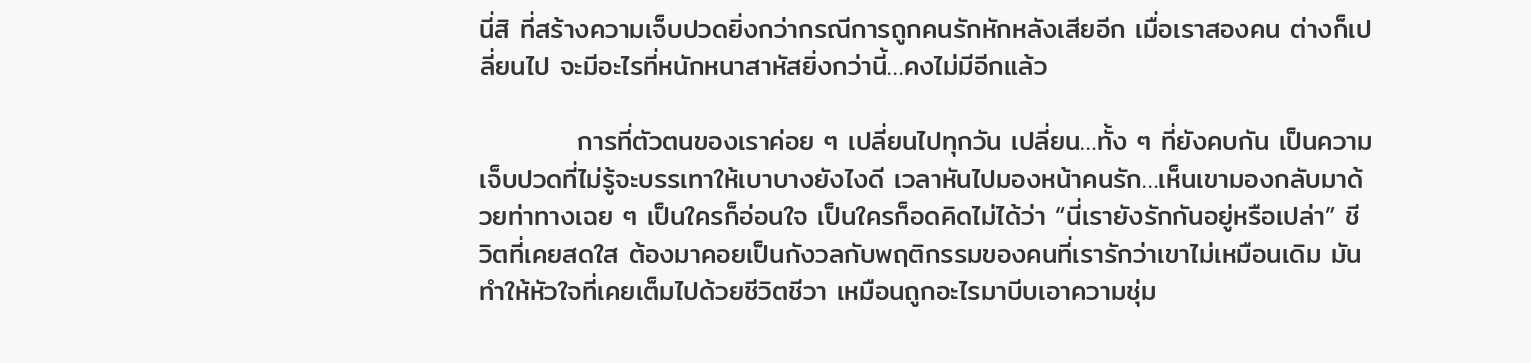นี่สิ ที่สร้างความเจ็บปวดยิ่งกว่ากรณีการถูกคนรักหักหลังเสียอีก เมื่อเราสองคน ต่างก็เปลี่ยนไป จะมีอะไรที่หนักหนาสาหัสยิ่งกว่านี้…คงไม่มีอีกแล้ว

          การที่ตัวตนของเราค่อย ๆ เปลี่ยนไปทุกวัน เปลี่ยน…ทั้ง ๆ ที่ยังคบกัน เป็นความเจ็บปวดที่ไม่รู้จะบรรเทาให้เบาบางยังไงดี เวลาหันไปมองหน้าคนรัก…เห็นเขามองกลับมาด้วยท่าทางเฉย ๆ เป็นใครก็อ่อนใจ เป็นใครก็อดคิดไม่ได้ว่า “นี่เรายังรักกันอยู่หรือเปล่า” ชีวิตที่เคยสดใส ต้องมาคอยเป็นกังวลกับพฤติกรรมของคนที่เรารักว่าเขาไม่เหมือนเดิม มันทำให้หัวใจที่เคยเต็มไปด้วยชีวิตชีวา เหมือนถูกอะไรมาบีบเอาความชุ่ม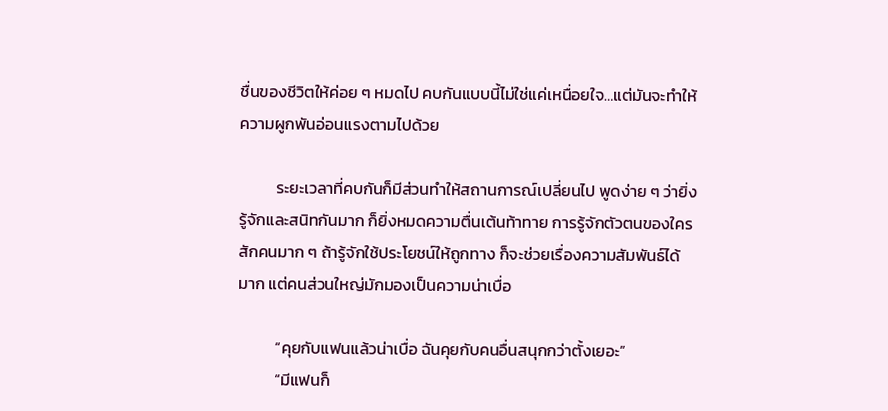ชื่นของชีวิตให้ค่อย ๆ หมดไป คบกันแบบนี้ไม่ใช่แค่เหนื่อยใจ…แต่มันจะทำให้ความผูกพันอ่อนแรงตามไปด้วย

          ระยะเวลาที่คบกันก็มีส่วนทำให้สถานการณ์เปลี่ยนไป พูดง่าย ๆ ว่ายิ่งรู้จักและสนิทกันมาก ก็ยิ่งหมดความตื่นเต้นท้าทาย การรู้จักตัวตนของใครสักคนมาก ๆ ถ้ารู้จักใช้ประโยชน์ให้ถูกทาง ก็จะช่วยเรื่องความสัมพันธ์ได้มาก แต่คนส่วนใหญ่มักมองเป็นความน่าเบื่อ

          “คุยกับแฟนแล้วน่าเบื่อ ฉันคุยกับคนอื่นสนุกกว่าตั้งเยอะ”
          “มีแฟนก็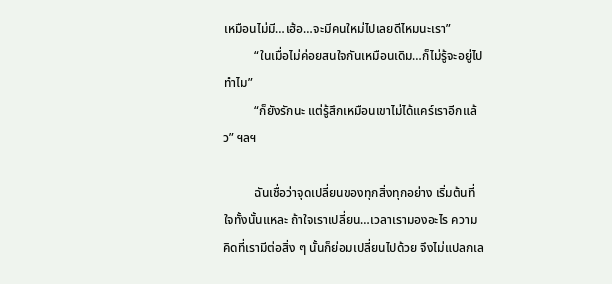เหมือนไม่มี…เฮ้อ…จะมีคนใหม่ไปเลยดีไหมนะเรา”
          “ในเมื่อไม่ค่อยสนใจกันเหมือนเดิม…ก็ไม่รู้จะอยู่ไปทำไม”
          “ก็ยังรักนะ แต่รู้สึกเหมือนเขาไม่ได้แคร์เราอีกแล้ว” ฯลฯ

          ฉันเชื่อว่าจุดเปลี่ยนของทุกสิ่งทุกอย่าง เริ่มต้นที่ใจทั้งนั้นแหละ ถ้าใจเราเปลี่ยน…เวลาเรามองอะไร ความคิดที่เรามีต่อสิ่ง ๆ นั้นก็ย่อมเปลี่ยนไปด้วย จึงไม่แปลกเล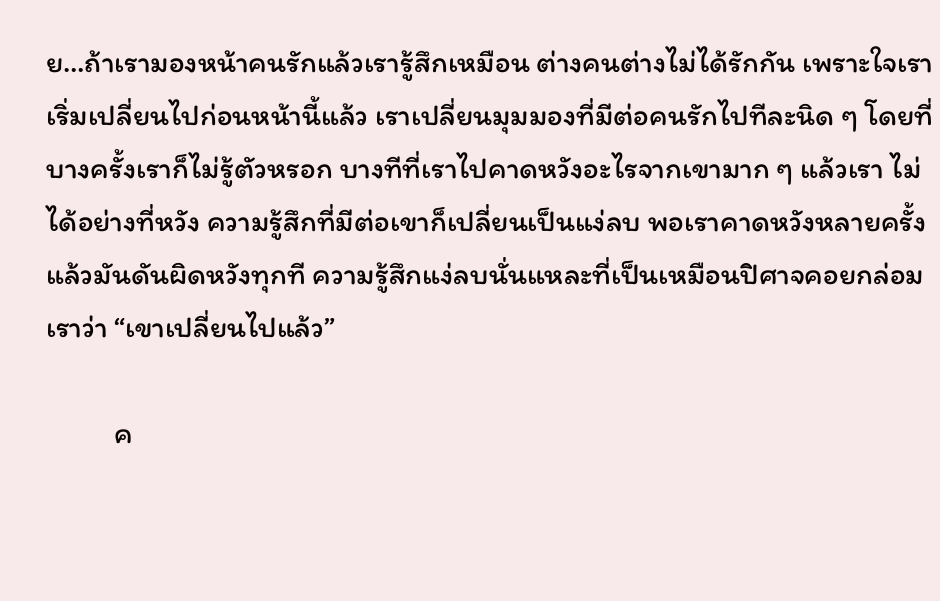ย…ถ้าเรามองหน้าคนรักแล้วเรารู้สึกเหมือน ต่างคนต่างไม่ได้รักกัน เพราะใจเราเริ่มเปลี่ยนไปก่อนหน้านี้แล้ว เราเปลี่ยนมุมมองที่มีต่อคนรักไปทีละนิด ๆ โดยที่บางครั้งเราก็ไม่รู้ตัวหรอก บางทีที่เราไปคาดหวังอะไรจากเขามาก ๆ แล้วเรา ไม่ได้อย่างที่หวัง ความรู้สึกที่มีต่อเขาก็เปลี่ยนเป็นแง่ลบ พอเราคาดหวังหลายครั้ง แล้วมันดันผิดหวังทุกที ความรู้สึกแง่ลบนั่นแหละที่เป็นเหมือนปิศาจคอยกล่อมเราว่า “เขาเปลี่ยนไปแล้ว”

          ค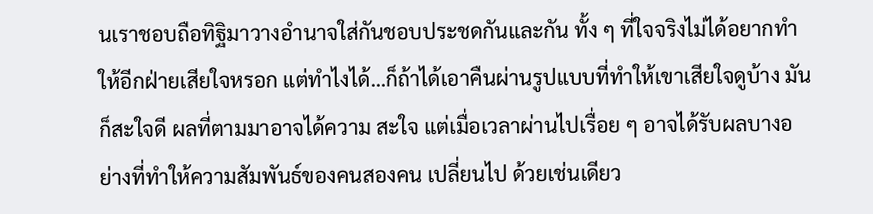นเราชอบถือทิฐิมาวางอำนาจใส่กันชอบประชดกันและกัน ทั้ง ๆ ที่ใจจริงไม่ได้อยากทำให้อีกฝ่ายเสียใจหรอก แต่ทำไงได้…ก็ถ้าได้เอาคืนผ่านรูปแบบที่ทำให้เขาเสียใจดูบ้าง มันก็สะใจดี ผลที่ตามมาอาจได้ความ สะใจ แต่เมื่อเวลาผ่านไปเรื่อย ๆ อาจได้รับผลบางอย่างที่ทำให้ความสัมพันธ์ของคนสองคน เปลี่ยนไป ด้วยเช่นเดียว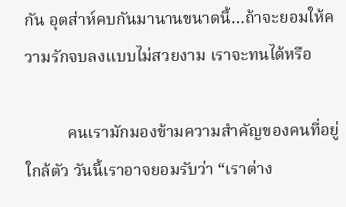กัน อุตส่าห์คบกันมานานขนาดนี้…ถ้าจะยอมให้ความรักจบลงแบบไม่สวยงาม เราจะทนได้หรือ

          คนเรามักมองข้ามความสำคัญของคนที่อยู่ใกล้ตัว วันนี้เราอาจยอมรับว่า “เราต่าง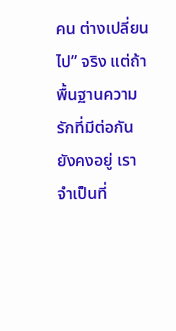คน ต่างเปลี่ยนไป” จริง แต่ถ้าพื้นฐานความรักที่มีต่อกันยังคงอยู่ เราจำเป็นที่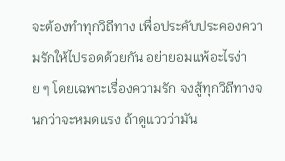จะต้องทำทุกวิถีทาง เพื่อประคับประคองความรักให้ไปรอดด้วยกัน อย่ายอมแพ้อะไรง่าย ๆ โดยเฉพาะเรื่องความรัก จงสู้ทุกวิถีทางจนกว่าจะหมดแรง ถ้าดูแววว่ามัน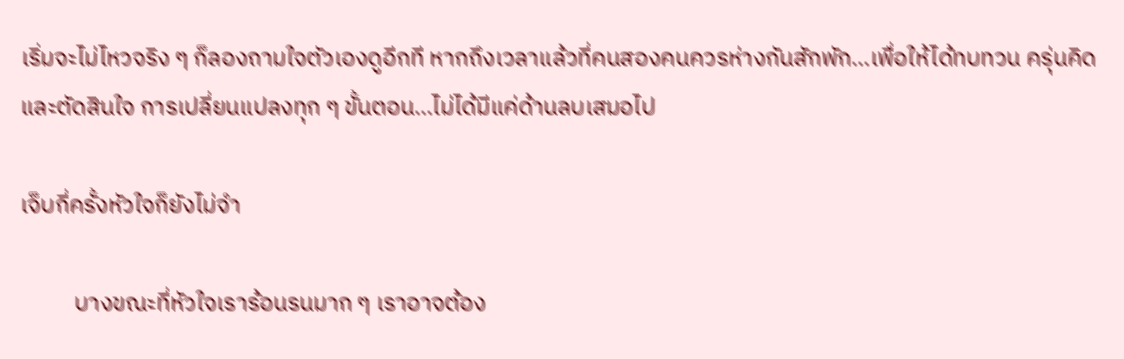เริ่มจะไม่ไหวจริง ๆ ก็ลองถามใจตัวเองดูอีกที หากถึงเวลาแล้วที่คนสองคนควรห่างกันสักพัก…เพื่อให้ได้ทบทวน ครุ่นคิด และตัดสินใจ การเปลี่ยนแปลงทุก ๆ ขั้นตอน…ไม่ได้มีแค่ด้านลบเสมอไป

เจ็บกี่ครั้งหัวใจก็ยังไม่จำ

          บางขณะที่หัวใจเราร้อนรนมาก ๆ เราอาจต้อง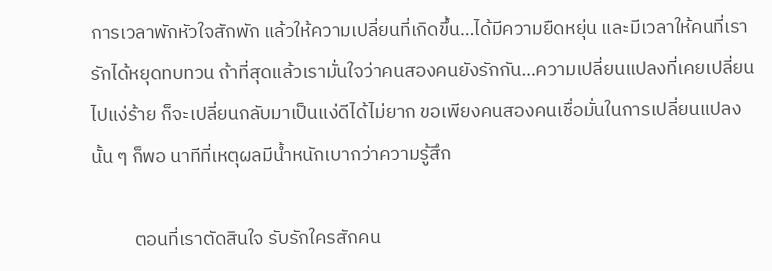การเวลาพักหัวใจสักพัก แล้วให้ความเปลี่ยนที่เกิดขึ้น…ได้มีความยืดหยุ่น และมีเวลาให้คนที่เรารักได้หยุดทบทวน ถ้าที่สุดแล้วเรามั่นใจว่าคนสองคนยังรักกัน…ความเปลี่ยนแปลงที่เคยเปลี่ยนไปแง่ร้าย ก็จะเปลี่ยนกลับมาเป็นแง่ดีได้ไม่ยาก ขอเพียงคนสองคนเชื่อมั่นในการเปลี่ยนแปลงนั้น ๆ ก็พอ นาทีที่เหตุผลมีน้ำหนักเบากว่าความรู้สึก

          ตอนที่เราตัดสินใจ รับรักใครสักคน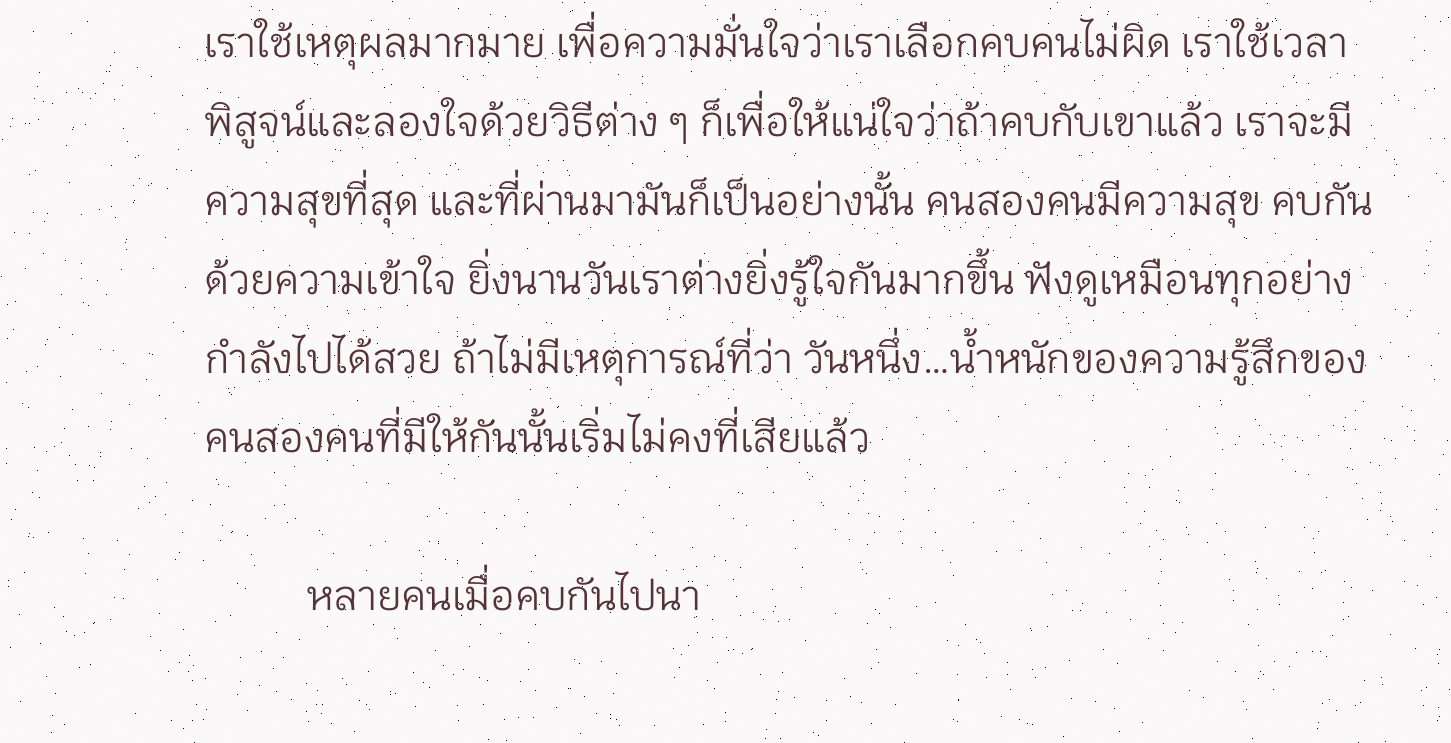เราใช้เหตุผลมากมาย เพื่อความมั่นใจว่าเราเลือกคบคนไม่ผิด เราใช้เวลาพิสูจน์และลองใจด้วยวิธีต่าง ๆ ก็เพื่อให้แน่ใจว่าถ้าคบกับเขาแล้ว เราจะมีความสุขที่สุด และที่ผ่านมามันก็เป็นอย่างนั้น คนสองคนมีความสุข คบกันด้วยความเข้าใจ ยิ่งนานวันเราต่างยิ่งรู้ใจกันมากขึ้น ฟังดูเหมือนทุกอย่างกำลังไปได้สวย ถ้าไม่มีเหตุการณ์ที่ว่า วันหนึ่ง…น้ำหนักของความรู้สึกของคนสองคนที่มีให้กันนั้นเริ่มไม่คงที่เสียแล้ว

          หลายคนเมื่อคบกันไปนา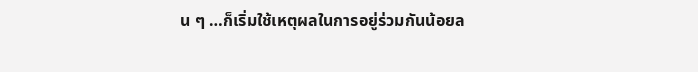น ๆ …ก็เริ่มใช้เหตุผลในการอยู่ร่วมกันน้อยล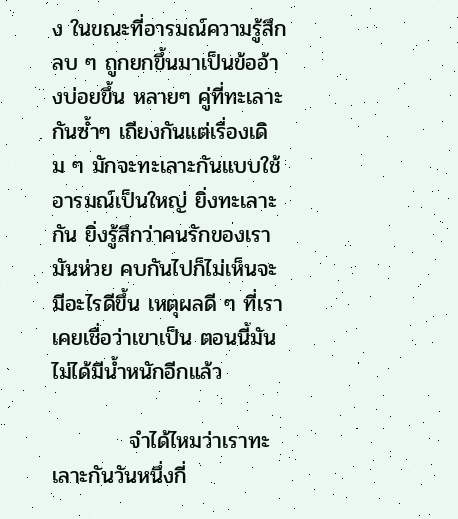ง ในขณะที่อารมณ์ความรู้สึกลบ ๆ ถูกยกขึ้นมาเป็นข้ออ้างบ่อยขึ้น หลายๆ คู่ที่ทะเลาะกันซ้ำๆ เถียงกันแต่เรื่องเดิม ๆ มักจะทะเลาะกันแบบใช้อารมณ์เป็นใหญ่ ยิ่งทะเลาะกัน ยิ่งรู้สึกว่าคนรักของเรามันห่วย คบกันไปก็ไม่เห็นจะมีอะไรดีขึ้น เหตุผลดี ๆ ที่เราเคยเชื่อว่าเขาเป็น ตอนนี้มันไม่ได้มีน้ำหนักอีกแล้ว

          จำได้ไหมว่าเราทะเลาะกันวันหนึ่งกี่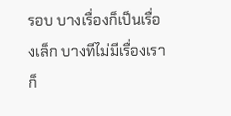รอบ บางเรื่องก็เป็นเรื่องเล็ก บางทีไม่มีเรื่องเราก็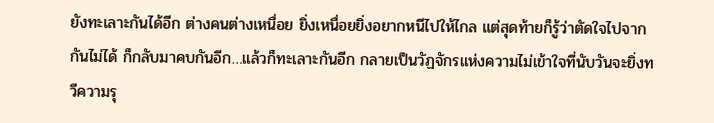ยังทะเลาะกันได้อีก ต่างคนต่างเหนื่อย ยิ่งเหนื่อยยิ่งอยากหนีไปให้ไกล แต่สุดท้ายก็รู้ว่าตัดใจไปจากกันไม่ได้ ก็กลับมาคบกันอีก…แล้วก็ทะเลาะกันอีก กลายเป็นวัฏจักรแห่งความไม่เข้าใจที่นับวันจะยิ่งทวีความรุ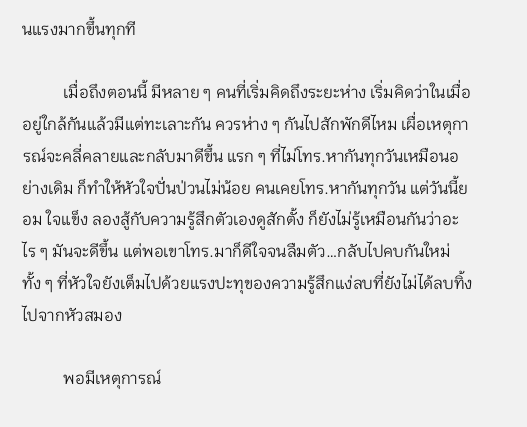นแรงมากขึ้นทุกที

          เมื่อถึงตอนนี้ มีหลาย ๆ คนที่เริ่มคิดถึงระยะห่าง เริ่มคิดว่าในเมื่ออยู่ใกล้กันแล้วมีแต่ทะเลาะกัน ควรห่าง ๆ กันไปสักพักดีไหม เผื่อเหตุการณ์จะคลี่คลายและกลับมาดีขึ้น แรก ๆ ที่ไม่โทร.หากันทุกวันเหมือนอย่างเดิม ก็ทำให้หัวใจปั่นป่วนไม่น้อย คนเคยโทร.หากันทุกวัน แต่วันนี้ยอม ใจแข็ง ลองสู้กับความรู้สึกตัวเองดูสักตั้ง ก็ยังไม่รู้เหมือนกันว่าอะไร ๆ มันจะดีขึ้น แต่พอเขาโทร.มาก็ดีใจจนลืมตัว…กลับไปคบกันใหม่ ทั้ง ๆ ที่หัวใจยังเต็มไปด้วยแรงปะทุของความรู้สึกแง่ลบที่ยังไม่ได้ลบทิ้งไปจากหัวสมอง

          พอมีเหตุการณ์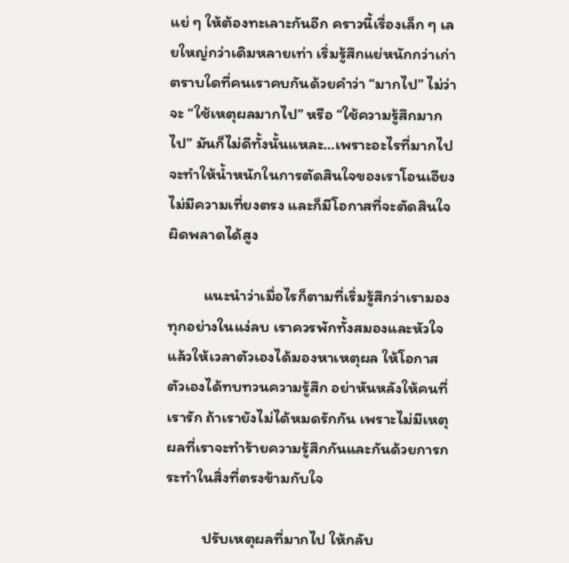แย่ ๆ ให้ต้องทะเลาะกันอีก คราวนี้เรื่องเล็ก ๆ เลยใหญ่กว่าเดิมหลายเท่า เริ่มรู้สึกแย่หนักกว่าเก่า ตราบใดที่คนเราคบกันด้วยคำว่า “มากไป” ไม่ว่าจะ “ใช้เหตุผลมากไป” หรือ “ใช้ความรู้สึกมากไป” มันก็ไม่ดีทั้งนั้นแหละ…เพราะอะไรที่มากไปจะทำให้น้ำหนักในการตัดสินใจของเราโอนเอียง ไม่มีความเที่ยงตรง และก็มีโอกาสที่จะตัดสินใจผิดพลาดได้สูง

          แนะนำว่าเมื่อไรก็ตามที่เริ่มรู้สึกว่าเรามองทุกอย่างในแง่ลบ เราควรพักทั้งสมองและหัวใจ แล้วให้เวลาตัวเองได้มองหาเหตุผล ให้โอกาสตัวเองได้ทบทวนความรู้สึก อย่าหันหลังให้คนที่เรารัก ถ้าเรายังไม่ได้หมดรักกัน เพราะไม่มีเหตุผลที่เราจะทำร้ายความรู้สึกกันและกันด้วยการกระทำในสิ่งที่ตรงข้ามกับใจ

          ปรับเหตุผลที่มากไป ให้กลับ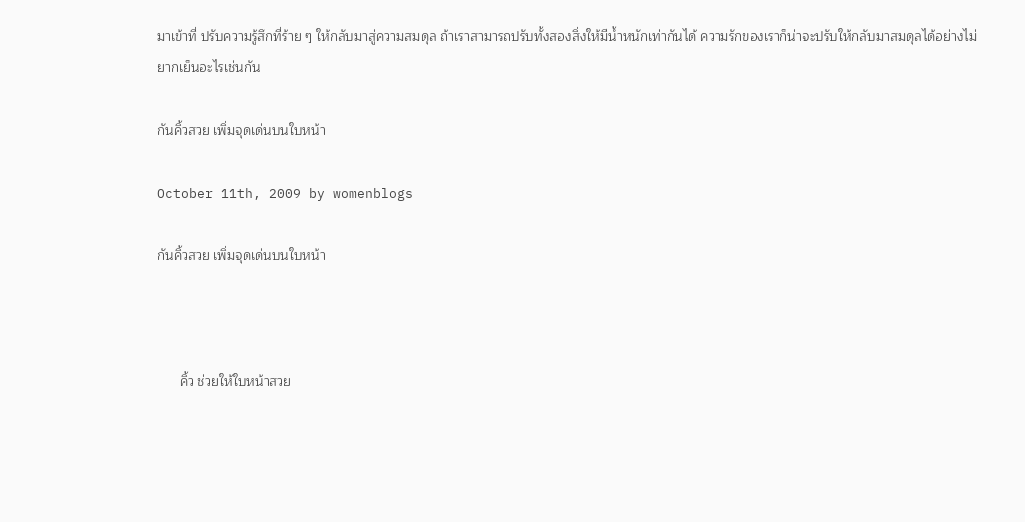มาเข้าที่ ปรับความรู้สึกที่ร้าย ๆ ให้กลับมาสู่ความสมดุล ถ้าเราสามารถปรับทั้งสองสิ่งให้มีน้ำหนักเท่ากันได้ ความรักของเราก็น่าจะปรับให้กลับมาสมดุลได้อย่างไม่ยากเย็นอะไรเช่นกัน

กันคิ้วสวย เพิ่มจุดเด่นบนใบหน้า

October 11th, 2009 by womenblogs

กันคิ้วสวย เพิ่มจุดเด่นบนใบหน้า



      คิ้ว ช่วยให้ใบหน้าสวย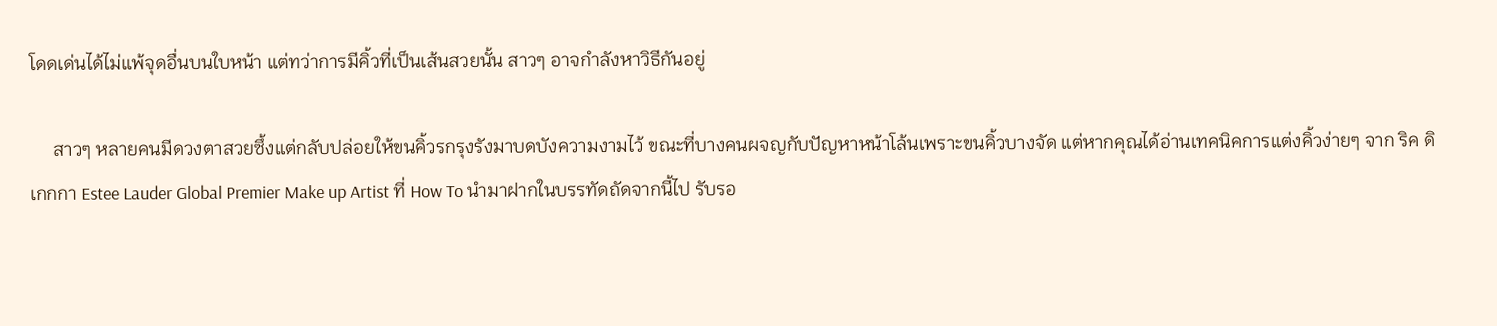โดดเด่นได้ไม่แพ้จุดอื่นบนใบหน้า แต่ทว่าการมีคิ้วที่เป็นเส้นสวยนั้น สาวๆ อาจกำลังหาวิธีกันอยู่

     สาวๆ หลายคนมีดวงตาสวยซึ้งแต่กลับปล่อยให้ขนคิ้วรกรุงรังมาบดบังความงามไว้ ขณะที่บางคนผจญกับปัญหาหน้าโล้นเพราะขนคิ้วบางจัด แต่หากคุณได้อ่านเทคนิคการแต่งคิ้วง่ายๆ จาก ริค ดิเกกกา Estee Lauder Global Premier Make up Artist ที่ How To นำมาฝากในบรรทัดถัดจากนี้ไป รับรอ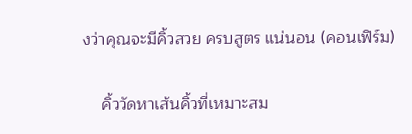งว่าคุณจะมีคิ้วสวย ครบสูตร แน่นอน (คอนเฟิร์ม)

    คิ้ววัดหาเส้นคิ้วที่เหมาะสม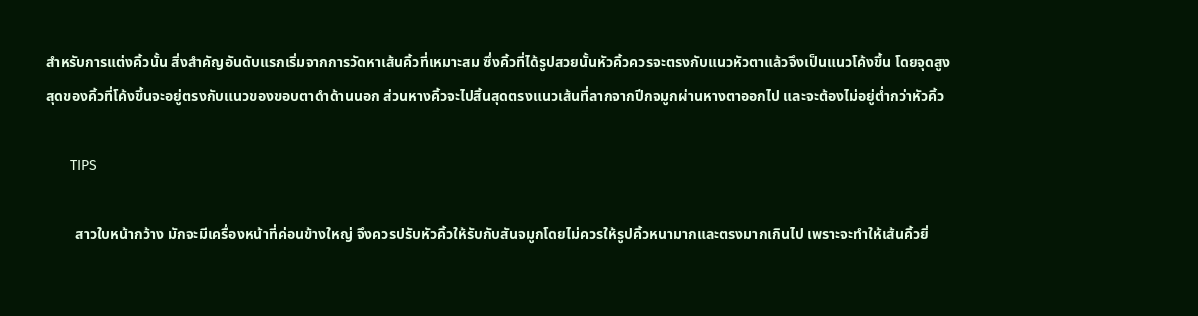สำหรับการแต่งคิ้วนั้น สิ่งสำคัญอันดับแรกเริ่มจากการวัดหาเส้นคิ้วที่เหมาะสม ซึ่งคิ้วที่ได้รูปสวยนั้นหัวคิ้วควรจะตรงกับแนวหัวตาแล้วจึงเป็นแนวโค้งขึ้น โดยจุดสูงสุดของคิ้วที่โค้งขึ้นจะอยู่ตรงกับแนวของขอบตาดำด้านนอก ส่วนหางคิ้วจะไปสิ้นสุดตรงแนวเส้นที่ลากจากปีกจมูกผ่านหางตาออกไป และจะต้องไม่อยู่ต่ำกว่าหัวคิ้ว

      TIPS

        สาวใบหน้ากว้าง มักจะมีเครื่องหน้าที่ค่อนข้างใหญ่ จึงควรปรับหัวคิ้วให้รับกับสันจมูกโดยไม่ควรให้รูปคิ้วหนามากและตรงมากเกินไป เพราะจะทำให้เส้นคิ้วยิ่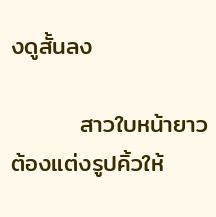งดูสั้นลง

        สาวใบหน้ายาว ต้องแต่งรูปคิ้วให้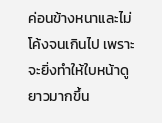ค่อนข้างหนาและไม่โค้งจนเกินไป เพราะจะยิ่งทำให้ใบหน้าดูยาวมากขึ้น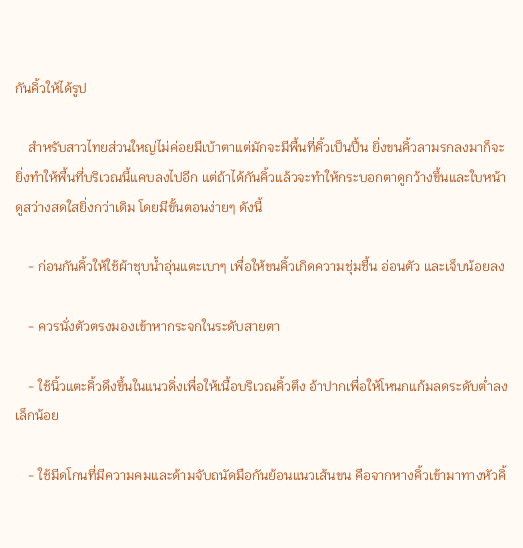กันคิ้วให้ได้รูป

    สำหรับสาวไทยส่วนใหญ่ไม่ค่อยมีเบ้าตาแต่มักจะมีพื้นที่คิ้วเป็นปื้น ยิ่งขนคิ้วลามรกลงมาก็จะยิ่งทำให้พื้นที่บริเวณนี้แคบลงไปอีก แต่ถ้าได้กันคิ้วแล้วจะทำให้กระบอกตาดูกว้างขึ้นและใบหน้าดูสว่างสดใสยิ่งกว่าเดิม โดยมีขั้นตอนง่ายๆ ดังนี้

    - ก่อนกันคิ้วให้ใช้ผ้าชุบน้ำอุ่นแตะเบาๆ เพื่อให้ขนคิ้วเกิดความชุ่มชื้น อ่อนตัว และเจ็บน้อยลง

    - ควรนั่งตัวตรงมองเข้าหากระจกในระดับสายตา

    - ใช้นิ้วแตะคิ้วดึงขึ้นในแนวดิ่งเพื่อให้เนื้อบริเวณคิ้วตึง อ้าปากเพื่อให้โหนกแก้มลดระดับต่ำลงเล็กน้อย

    - ใช้มีดโกนที่มีความคมและด้ามจับถนัดมือกันย้อนแนวเส้นขน คือจากหางคิ้วเข้ามาทางหัวคิ้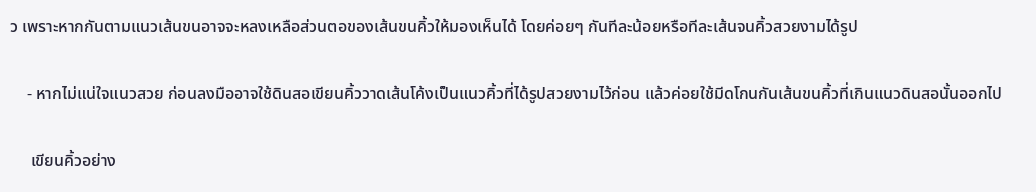ว เพราะหากกันตามแนวเส้นขนอาจจะหลงเหลือส่วนตอของเส้นขนคิ้วให้มองเห็นได้ โดยค่อยๆ กันทีละน้อยหรือทีละเส้นจนคิ้วสวยงามได้รูป

    - หากไม่แน่ใจแนวสวย ก่อนลงมืออาจใช้ดินสอเขียนคิ้ววาดเส้นโค้งเป็นแนวคิ้วที่ได้รูปสวยงามไว้ก่อน แล้วค่อยใช้มีดโกนกันเส้นขนคิ้วที่เกินแนวดินสอนั้นออกไป

     เขียนคิ้วอย่าง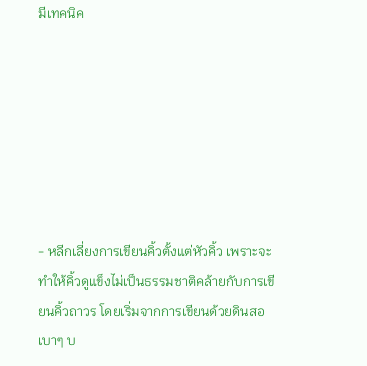มีเทคนิค







- หลีกเลี่ยงการเขียนคิ้วตั้งแต่หัวคิ้ว เพราะจะทำให้คิ้วดูแข็งไม่เป็นธรรมชาติคล้ายกับการเขียนคิ้วถาวร โดยเริ่มจากการเขียนด้วยดินสอเบาๆ บ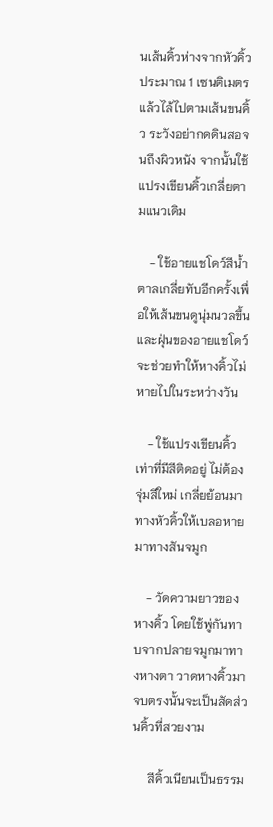นเส้นคิ้วห่างจากหัวคิ้วประมาณ 1 เซนติเมตร แล้วไล้ไปตามเส้นขนคิ้ว ระวังอย่ากดดินสอจนถึงผิวหนัง จากนั้นใช้แปรงเขียนคิ้วเกลี่ยตามแนวเดิม

    - ใช้อายแชโดว์สีน้ำตาลเกลี่ยทับอีกครั้งเพื่อให้เส้นขนดูนุ่มนวลขึ้น และฝุ่นของอายแชโดว์จะช่วยทำให้หางคิ้วไม่หายไปในระหว่างวัน

    - ใช้แปรงเขียนคิ้วเท่าที่มีสีติดอยู่ ไม่ต้องจุ่มสีใหม่ เกลี่ยย้อนมาทางหัวคิ้วให้เบลอหายมาทางสันจมูก

    - วัดความยาวของหางคิ้ว โดยใช้พู่กันทาบจากปลายจมูกมาทางหางตา วาดหางคิ้วมาจบตรงนั้นจะเป็นสัดส่วนคิ้วที่สวยงาม

     สีคิ้วเนียนเป็นธรรม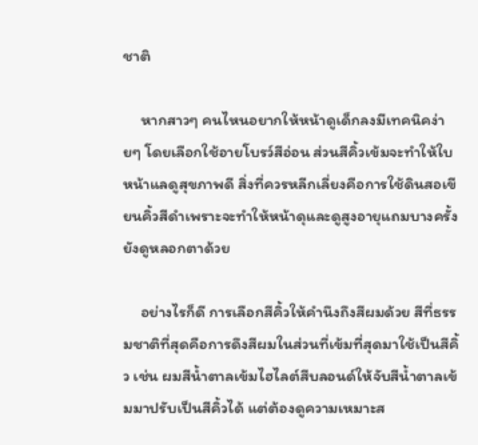ชาติ

     หากสาวๆ คนไหนอยากให้หน้าดูเด็กลงมีเทคนิคง่ายๆ โดยเลือกใช้อายโบรว์สีอ่อน ส่วนสีคิ้วเข้มจะทำให้ใบหน้าแลดูสุขภาพดี สิ่งที่ควรหลีกเลี่ยงคือการใช้ดินสอเขียนคิ้วสีดำเพราะจะทำให้หน้าดุและดูสูงอายุแถมบางครั้งยังดูหลอกตาด้วย

     อย่างไรก็ดี การเลือกสีคิ้วให้คำนึงถึงสีผมด้วย สีที่ธรรมชาติที่สุดคือการดึงสีผมในส่วนที่เข้มที่สุดมาใช้เป็นสีคิ้ว เช่น ผมสีน้ำตาลเข้มไฮไลต์สีบลอนด์ให้จับสีน้ำตาลเข้มมาปรับเป็นสีคิ้วได้ แต่ต้องดูความเหมาะส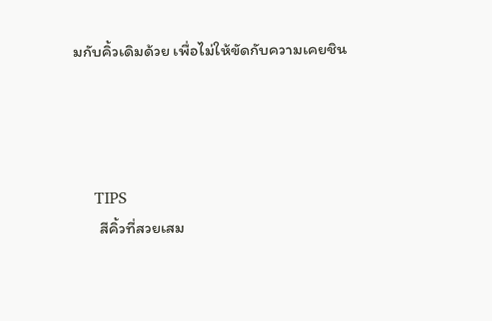มกับคิ้วเดิมด้วย เพื่อไม่ให้ขัดกับความเคยชิน




    TIPS
       สีคิ้วที่สวยเสม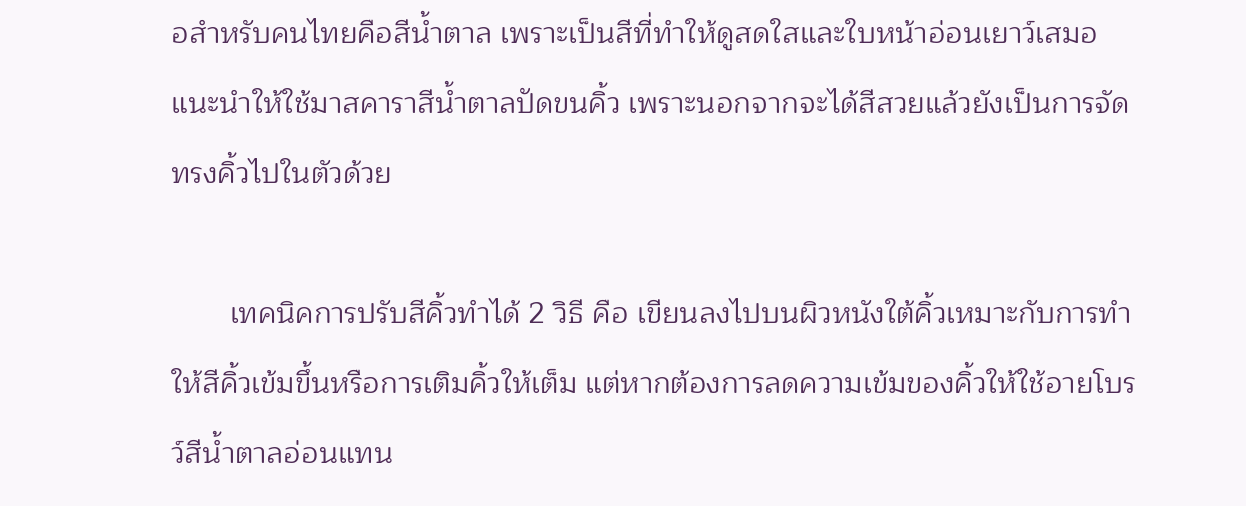อสำหรับคนไทยคือสีน้ำตาล เพราะเป็นสีที่ทำให้ดูสดใสและใบหน้าอ่อนเยาว์เสมอ แนะนำให้ใช้มาสคาราสีน้ำตาลปัดขนคิ้ว เพราะนอกจากจะได้สีสวยแล้วยังเป็นการจัดทรงคิ้วไปในตัวด้วย

       เทคนิคการปรับสีคิ้วทำได้ 2 วิธี คือ เขียนลงไปบนผิวหนังใต้คิ้วเหมาะกับการทำให้สีคิ้วเข้มขึ้นหรือการเติมคิ้วให้เต็ม แต่หากต้องการลดความเข้มของคิ้วให้ใช้อายโบรว์สีน้ำตาลอ่อนแทน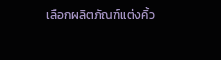เลือกผลิตภัณฑ์แต่งคิ้ว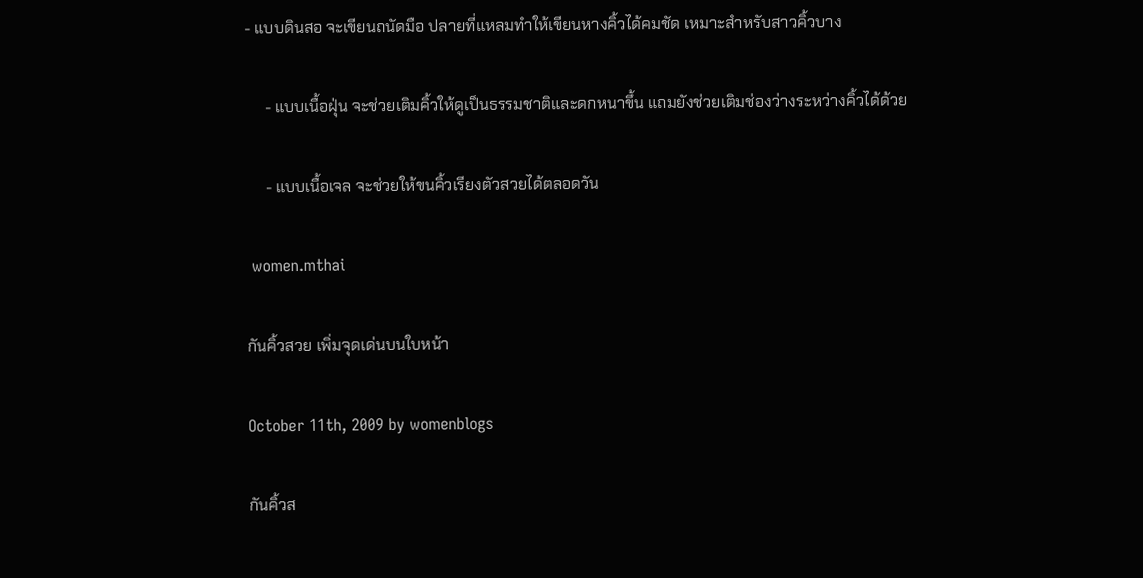- แบบดินสอ จะเขียนถนัดมือ ปลายที่แหลมทำให้เขียนหางคิ้วได้คมชัด เหมาะสำหรับสาวคิ้วบาง

     - แบบเนื้อฝุ่น จะช่วยเติมคิ้วให้ดูเป็นธรรมชาติและดกหนาขึ้น แถมยังช่วยเติมช่องว่างระหว่างคิ้วได้ด้วย

     - แบบเนื้อเจล จะช่วยให้ขนคิ้วเรียงตัวสวยได้ตลอดวัน

 women.mthai

กันคิ้วสวย เพิ่มจุดเด่นบนใบหน้า

October 11th, 2009 by womenblogs

กันคิ้วส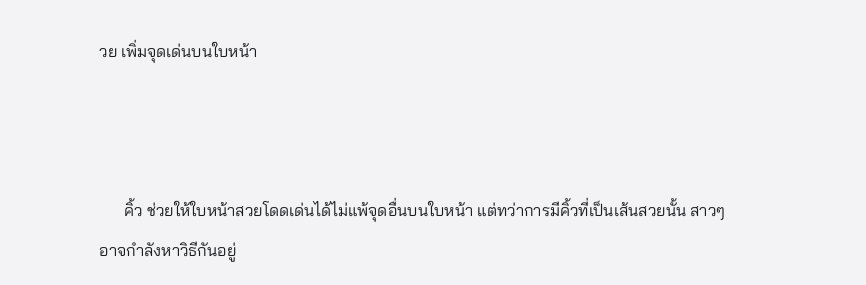วย เพิ่มจุดเด่นบนใบหน้า



      คิ้ว ช่วยให้ใบหน้าสวยโดดเด่นได้ไม่แพ้จุดอื่นบนใบหน้า แต่ทว่าการมีคิ้วที่เป็นเส้นสวยนั้น สาวๆ อาจกำลังหาวิธีกันอยู่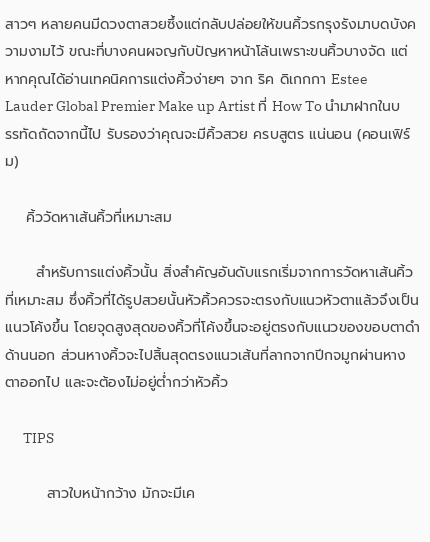สาวๆ หลายคนมีดวงตาสวยซึ้งแต่กลับปล่อยให้ขนคิ้วรกรุงรังมาบดบังความงามไว้ ขณะที่บางคนผจญกับปัญหาหน้าโล้นเพราะขนคิ้วบางจัด แต่หากคุณได้อ่านเทคนิคการแต่งคิ้วง่ายๆ จาก ริค ดิเกกกา Estee Lauder Global Premier Make up Artist ที่ How To นำมาฝากในบรรทัดถัดจากนี้ไป รับรองว่าคุณจะมีคิ้วสวย ครบสูตร แน่นอน (คอนเฟิร์ม)

    คิ้ววัดหาเส้นคิ้วที่เหมาะสม

      สำหรับการแต่งคิ้วนั้น สิ่งสำคัญอันดับแรกเริ่มจากการวัดหาเส้นคิ้วที่เหมาะสม ซึ่งคิ้วที่ได้รูปสวยนั้นหัวคิ้วควรจะตรงกับแนวหัวตาแล้วจึงเป็นแนวโค้งขึ้น โดยจุดสูงสุดของคิ้วที่โค้งขึ้นจะอยู่ตรงกับแนวของขอบตาดำด้านนอก ส่วนหางคิ้วจะไปสิ้นสุดตรงแนวเส้นที่ลากจากปีกจมูกผ่านหางตาออกไป และจะต้องไม่อยู่ต่ำกว่าหัวคิ้ว

      TIPS

        สาวใบหน้ากว้าง มักจะมีเค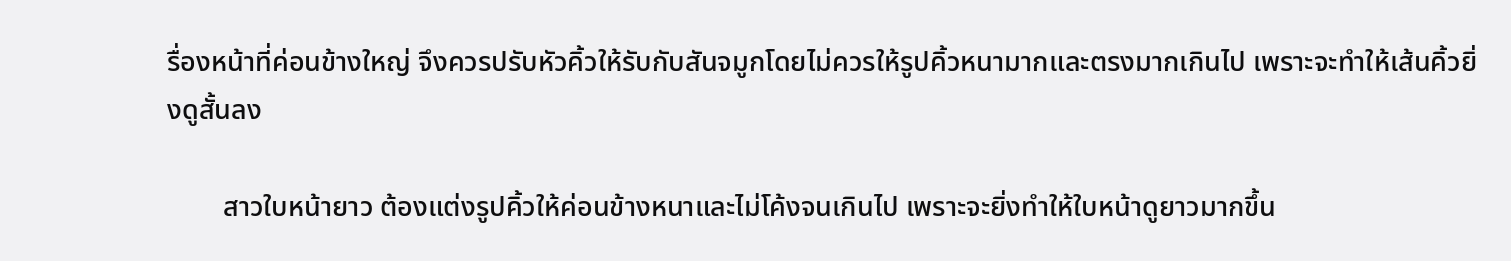รื่องหน้าที่ค่อนข้างใหญ่ จึงควรปรับหัวคิ้วให้รับกับสันจมูกโดยไม่ควรให้รูปคิ้วหนามากและตรงมากเกินไป เพราะจะทำให้เส้นคิ้วยิ่งดูสั้นลง

        สาวใบหน้ายาว ต้องแต่งรูปคิ้วให้ค่อนข้างหนาและไม่โค้งจนเกินไป เพราะจะยิ่งทำให้ใบหน้าดูยาวมากขึ้น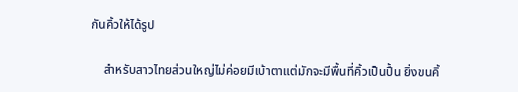กันคิ้วให้ได้รูป

    สำหรับสาวไทยส่วนใหญ่ไม่ค่อยมีเบ้าตาแต่มักจะมีพื้นที่คิ้วเป็นปื้น ยิ่งขนคิ้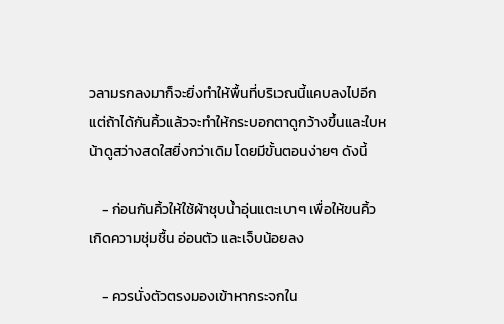วลามรกลงมาก็จะยิ่งทำให้พื้นที่บริเวณนี้แคบลงไปอีก แต่ถ้าได้กันคิ้วแล้วจะทำให้กระบอกตาดูกว้างขึ้นและใบหน้าดูสว่างสดใสยิ่งกว่าเดิม โดยมีขั้นตอนง่ายๆ ดังนี้

    - ก่อนกันคิ้วให้ใช้ผ้าชุบน้ำอุ่นแตะเบาๆ เพื่อให้ขนคิ้วเกิดความชุ่มชื้น อ่อนตัว และเจ็บน้อยลง

    - ควรนั่งตัวตรงมองเข้าหากระจกใน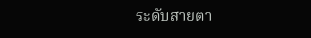ระดับสายตา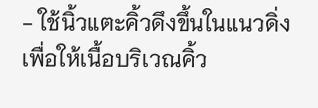- ใช้นิ้วแตะคิ้วดึงขึ้นในแนวดิ่งเพื่อให้เนื้อบริเวณคิ้ว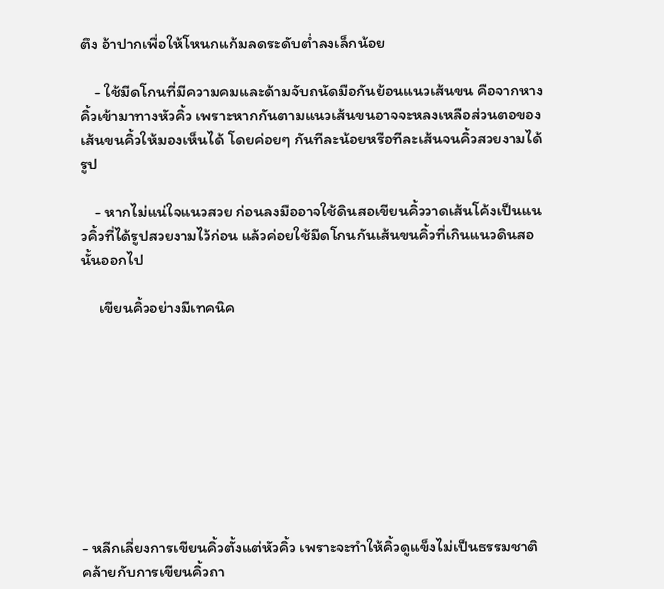ตึง อ้าปากเพื่อให้โหนกแก้มลดระดับต่ำลงเล็กน้อย

    - ใช้มีดโกนที่มีความคมและด้ามจับถนัดมือกันย้อนแนวเส้นขน คือจากหางคิ้วเข้ามาทางหัวคิ้ว เพราะหากกันตามแนวเส้นขนอาจจะหลงเหลือส่วนตอของเส้นขนคิ้วให้มองเห็นได้ โดยค่อยๆ กันทีละน้อยหรือทีละเส้นจนคิ้วสวยงามได้รูป

    - หากไม่แน่ใจแนวสวย ก่อนลงมืออาจใช้ดินสอเขียนคิ้ววาดเส้นโค้งเป็นแนวคิ้วที่ได้รูปสวยงามไว้ก่อน แล้วค่อยใช้มีดโกนกันเส้นขนคิ้วที่เกินแนวดินสอนั้นออกไป

     เขียนคิ้วอย่างมีเทคนิค









- หลีกเลี่ยงการเขียนคิ้วตั้งแต่หัวคิ้ว เพราะจะทำให้คิ้วดูแข็งไม่เป็นธรรมชาติคล้ายกับการเขียนคิ้วถา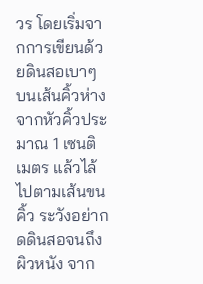วร โดยเริ่มจากการเขียนด้วยดินสอเบาๆ บนเส้นคิ้วห่างจากหัวคิ้วประมาณ 1 เซนติเมตร แล้วไล้ไปตามเส้นขนคิ้ว ระวังอย่ากดดินสอจนถึงผิวหนัง จาก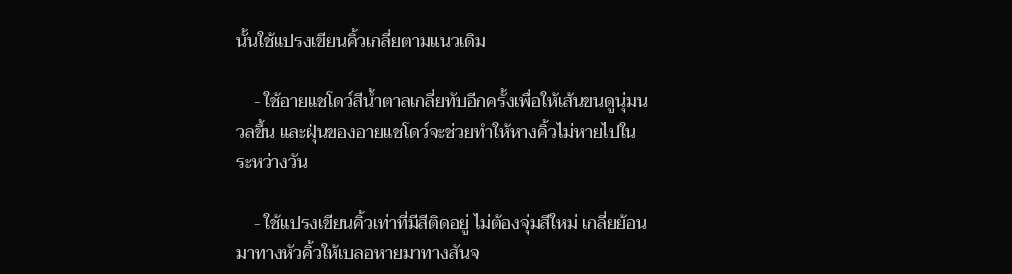นั้นใช้แปรงเขียนคิ้วเกลี่ยตามแนวเดิม

    - ใช้อายแชโดว์สีน้ำตาลเกลี่ยทับอีกครั้งเพื่อให้เส้นขนดูนุ่มนวลขึ้น และฝุ่นของอายแชโดว์จะช่วยทำให้หางคิ้วไม่หายไปในระหว่างวัน

    - ใช้แปรงเขียนคิ้วเท่าที่มีสีติดอยู่ ไม่ต้องจุ่มสีใหม่ เกลี่ยย้อนมาทางหัวคิ้วให้เบลอหายมาทางสันจ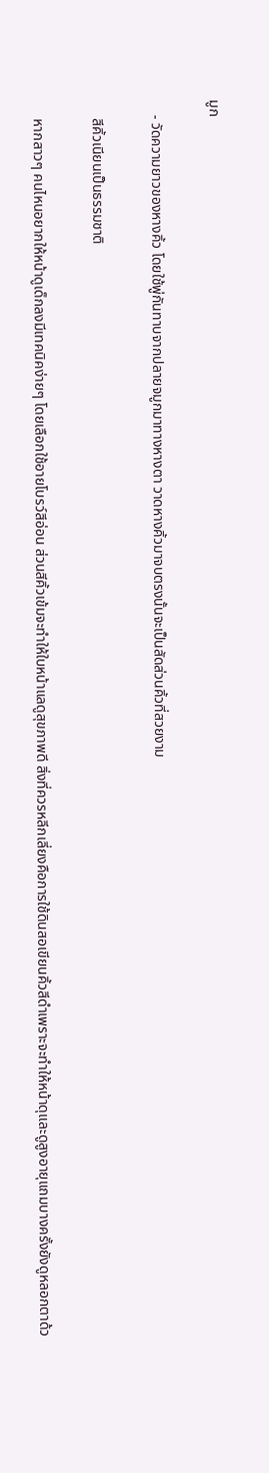มูก

    - วัดความยาวของหางคิ้ว โดยใช้พู่กันทาบจากปลายจมูกมาทางหางตา วาดหางคิ้วมาจบตรงนั้นจะเป็นสัดส่วนคิ้วที่สวยงาม

     สีคิ้วเนียนเป็นธรรมชาติ

     หากสาวๆ คนไหนอยากให้หน้าดูเด็กลงมีเทคนิคง่ายๆ โดยเลือกใช้อายโบรว์สีอ่อน ส่วนสีคิ้วเข้มจะทำให้ใบหน้าแลดูสุขภาพดี สิ่งที่ควรหลีกเลี่ยงคือการใช้ดินสอเขียนคิ้วสีดำเพราะจะทำให้หน้าดุและดูสูงอายุแถมบางครั้งยังดูหลอกตาด้ว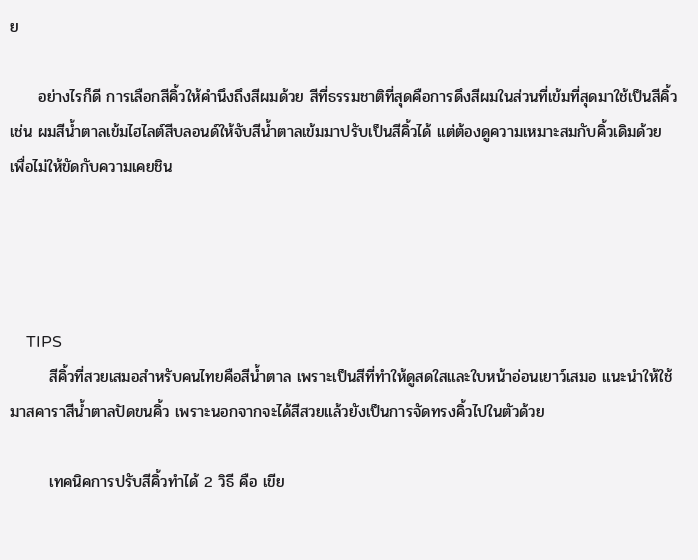ย

     อย่างไรก็ดี การเลือกสีคิ้วให้คำนึงถึงสีผมด้วย สีที่ธรรมชาติที่สุดคือการดึงสีผมในส่วนที่เข้มที่สุดมาใช้เป็นสีคิ้ว เช่น ผมสีน้ำตาลเข้มไฮไลต์สีบลอนด์ให้จับสีน้ำตาลเข้มมาปรับเป็นสีคิ้วได้ แต่ต้องดูความเหมาะสมกับคิ้วเดิมด้วย เพื่อไม่ให้ขัดกับความเคยชิน




    TIPS
       สีคิ้วที่สวยเสมอสำหรับคนไทยคือสีน้ำตาล เพราะเป็นสีที่ทำให้ดูสดใสและใบหน้าอ่อนเยาว์เสมอ แนะนำให้ใช้มาสคาราสีน้ำตาลปัดขนคิ้ว เพราะนอกจากจะได้สีสวยแล้วยังเป็นการจัดทรงคิ้วไปในตัวด้วย

       เทคนิคการปรับสีคิ้วทำได้ 2 วิธี คือ เขีย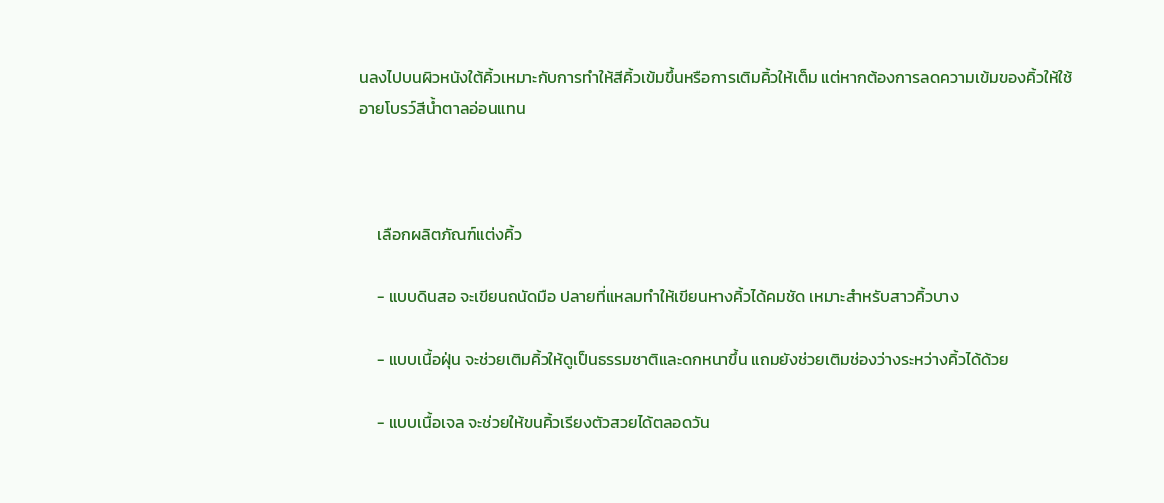นลงไปบนผิวหนังใต้คิ้วเหมาะกับการทำให้สีคิ้วเข้มขึ้นหรือการเติมคิ้วให้เต็ม แต่หากต้องการลดความเข้มของคิ้วให้ใช้อายโบรว์สีน้ำตาลอ่อนแทน



     เลือกผลิตภัณฑ์แต่งคิ้ว

     - แบบดินสอ จะเขียนถนัดมือ ปลายที่แหลมทำให้เขียนหางคิ้วได้คมชัด เหมาะสำหรับสาวคิ้วบาง

     - แบบเนื้อฝุ่น จะช่วยเติมคิ้วให้ดูเป็นธรรมชาติและดกหนาขึ้น แถมยังช่วยเติมช่องว่างระหว่างคิ้วได้ด้วย

     - แบบเนื้อเจล จะช่วยให้ขนคิ้วเรียงตัวสวยได้ตลอดวัน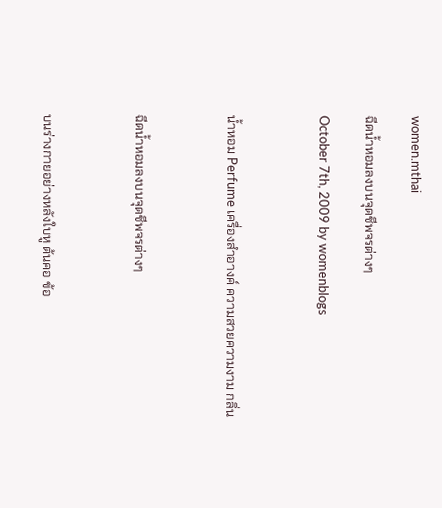women.mthai

ฉีดน้ำหอมลงบนจุดชีพจรต่างๆ

October 7th, 2009 by womenblogs



น้ำหอม Perfume เครื่องสำอางค์ ความสวยความงาม กลิ่น



ฉีดน้ำหอมลงบนจุดชีพจรต่างๆ



บนร่างกายอย่างหลังใบหู ต้นคอ ข้อ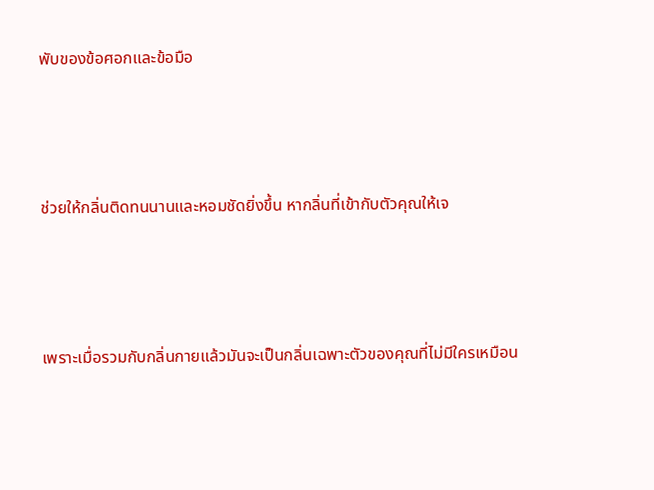พับของข้อศอกและข้อมือ



ช่วยให้กลิ่นติดทนนานและหอมชัดยิ่งขึ้น หากลิ่นที่เข้ากับตัวคุณให้เจ



เพราะเมื่อรวมกับกลิ่นกายแล้วมันจะเป็นกลิ่นเฉพาะตัวของคุณที่ไม่มีใครเหมือน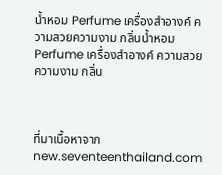น้ำหอม Perfume เครื่องสำอางค์ ความสวยความงาม กลิ่นน้ำหอม Perfume เครื่องสำอางค์ ความสวยความงาม กลิ่น



ที่มาเนื้อหาจาก new.seventeenthailand.com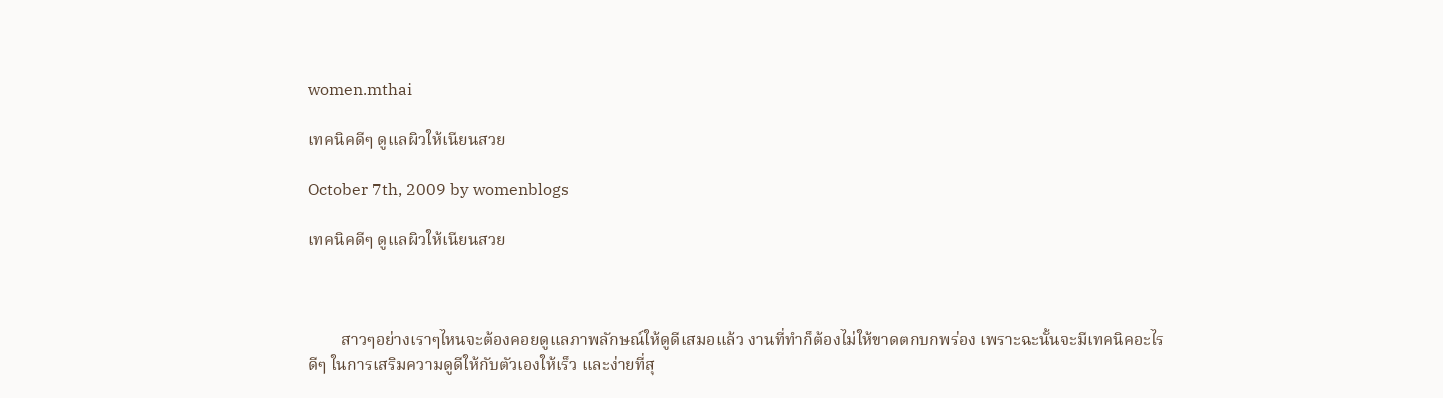women.mthai

เทคนิคดีๆ ดูแลผิวให้เนียนสวย

October 7th, 2009 by womenblogs

เทคนิคดีๆ ดูแลผิวให้เนียนสวย



        สาวๆอย่างเราๆไหนจะต้องคอยดูแลภาพลักษณ์ให้ดูดีเสมอแล้ว งานที่ทำก็ต้องไม่ให้ขาดตกบกพร่อง เพราะฉะนั้นจะมีเทคนิคอะไรดีๆ ในการเสริมความดูดีให้กับตัวเองให้เร็ว และง่ายที่สุ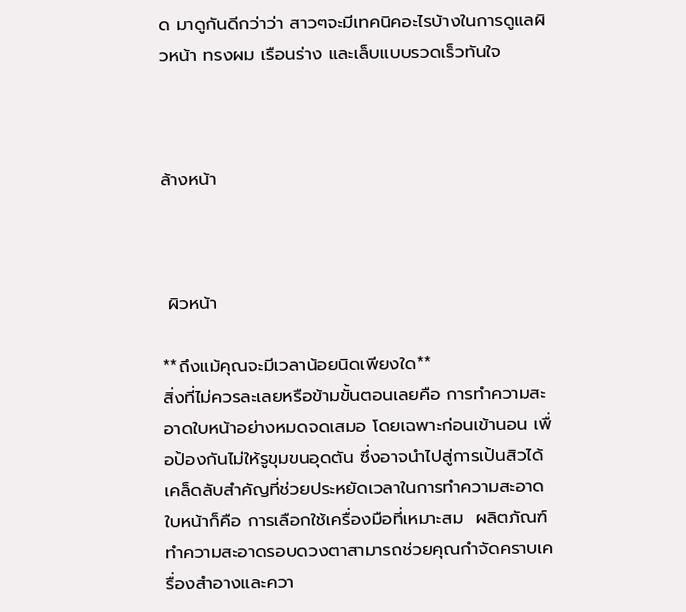ด มาดูกันดีกว่าว่า สาวๆจะมีเทคนิคอะไรบ้างในการดูแลผิวหน้า ทรงผม เรือนร่าง และเล็บแบบรวดเร็วทันใจ



ล้างหน้า



 ผิวหน้า

**ถึงแม้คุณจะมีเวลาน้อยนิดเพียงใด**
สิ่งที่ไม่ควรละเลยหรือข้ามขั้นตอนเลยคือ การทำความสะอาดใบหน้าอย่างหมดจดเสมอ โดยเฉพาะก่อนเข้านอน เพื่อป้องกันไม่ให้รูขุมขนอุดตัน ซึ่งอาจนำไปสู่การเป้นสิวได้ เคล็ดลับสำคัญที่ช่วยประหยัดเวลาในการทำความสะอาดใบหน้าก็คือ การเลือกใช้เครื่องมือที่เหมาะสม  ผลิตภัณฑ์ทำความสะอาดรอบดวงตาสามารถช่วยคุณกำจัดคราบเครื่องสำอางและควา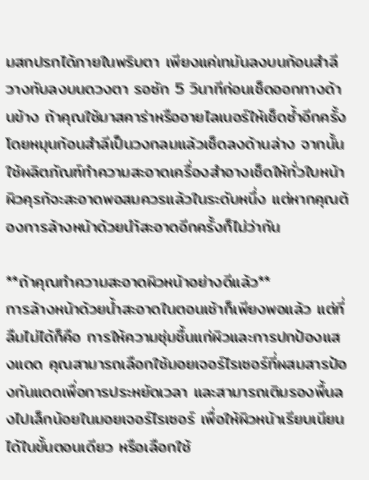มสกปรกได้ภายในพริบตา เพียงแค่เทมันลงบนก้อนสำลี วางทับลงบนดวงตา รอซัก 5 วินาทีก่อนเช็ดออกทางด้านข้าง ถ้าคุณใช้มาสคาร่าหรืออายไลเนอร์ให้เช็ดซ้ำอีกครั้ง โดยหมุนก้อนสำลีเป็นวงกลมแล้วเช็ดลงด้านล่าง จากนั้นใช้ผลิตภัณฑ์ทำความสะอาดเครื่องสำอางเช็ดให้ทั่วใบหน้า ผิวคุรก้จะสะอาดพอสมควรแล้วในระดับหนึ่ง แต่หากคุณต้องการล้างหน้าด้วยนำ้สะอาดอีกครั้งก็ไม่ว่ากัน

**ถ้าคุณทำความสะอาดผิวหน้าอย่างดีแล้ว**
การล้างหน้าด้วยน้ำสะอาดในตอนเช้าก็เพียงพอแล้ว แต่ที่ลืมไม่ได้ก็คือ การให้ความชุ่มชื้นแก่ผิวและการปกป้องแสงแดด คุณสามารถเลือกใช้มอยเจอร์ไรเซอร์ที่ผสมสารป้องกันแดดเพื่อการประหยัดเวลา และสามารถเติมรองพื้นลงไปเล็กน้อยในมอยเจอร์ไรเซอร์ เพื่อให้ผิวหน้าเรียบเนียนได้ในขั้นตอนเดียว หรือเลือกใช้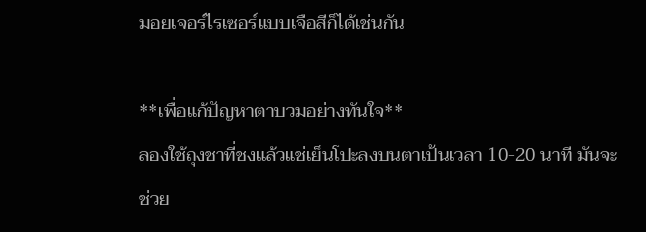มอยเจอร์ไรเซอร์แบบเจือสีก็ได้เช่นกัน

**เพื่อแก้ปัญหาตาบวมอย่างทันใจ**
ลองใช้ถุงชาที่ชงแล้วแช่เย็นโปะลงบนตาเป้นเวลา 10-20 นาที มันจะช่วย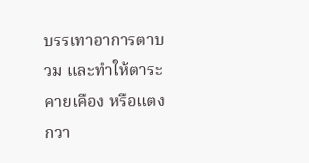บรรเทาอาการตาบวม และทำให้ตาระคายเคือง หรือแตงกวา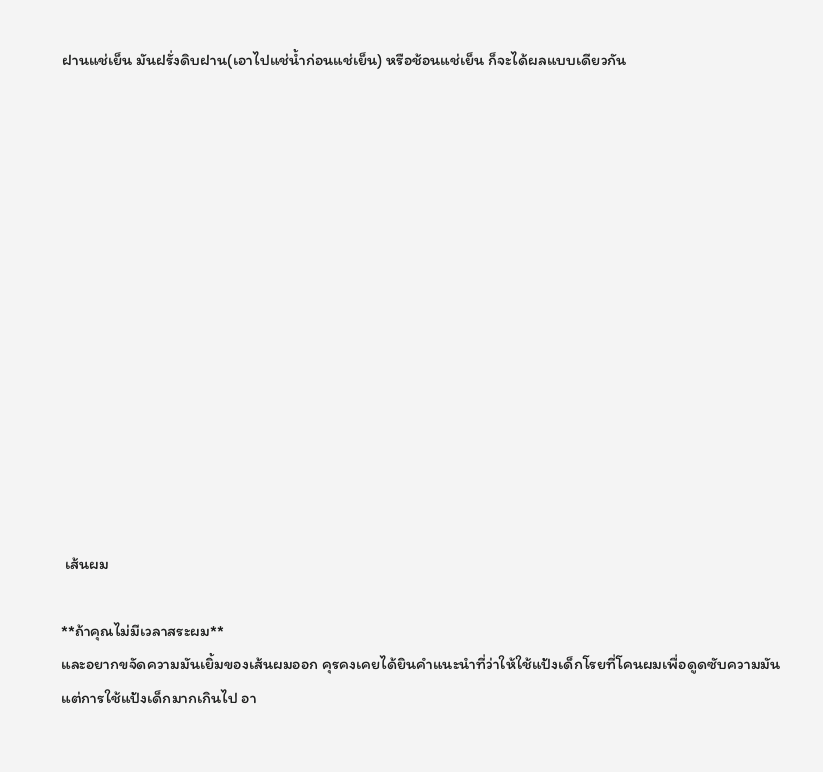ฝานแช่เย็น มันฝรั่งดิบฝาน(เอาไปแช่น้ำก่อนแช่เย็น) หรือช้อนแช่เย็น ก็จะได้ผลแบบเดียวกัน














 เส้นผม

**ถ้าคุณไม่มีเวลาสระผม**
และอยากขจัดความมันเยิ้มของเส้นผมออก คุรคงเคยได้ยินคำแนะนำที่ว่าให้ใช้แป้งเด็กโรยที่โคนผมเพื่อดูดซับความมัน แต่การใช้แป้งเด็กมากเกินไป อา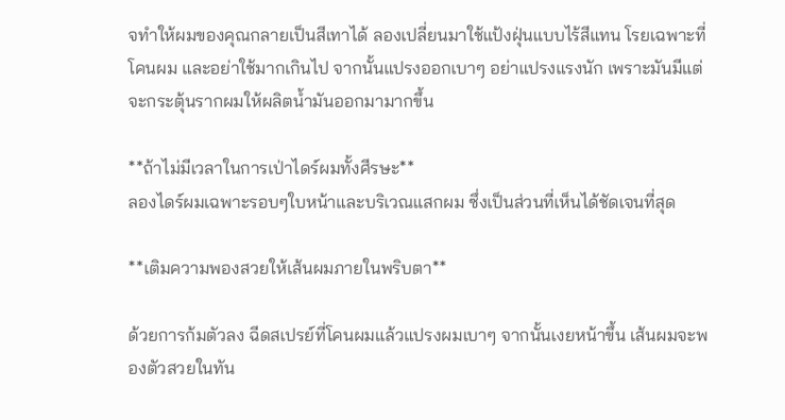จทำให้ผมของคุณกลายเป็นสีเทาได้ ลองเปลี่ยนมาใช้แป้งฝุ่นแบบไร้สีแทน โรยเฉพาะที่โคนผม และอย่าใช้มากเกินไป จากนั้นแปรงออกเบาๆ อย่าแปรงแรงนัก เพราะมันมีแต่จะกระตุ้นรากผมให้ผลิตน้ำมันออกมามากขึ้น

**ถ้าไม่มีเวลาในการเป่าไดร์ผมทั้งศีรษะ**
ลองไดร์ผมเฉพาะรอบๆใบหน้าและบริเวณแสกผม ซึ่งเป็นส่วนที่เห็นได้ชัดเจนที่สุด

**เติมความพองสวยให้เส้นผมภายในพริบตา**

ด้วยการก้มตัวลง ฉีดสเปรย์ที่โคนผมแล้วแปรงผมเบาๆ จากนั้นเงยหน้าขึ้น เส้นผมจะพองตัวสวยในทัน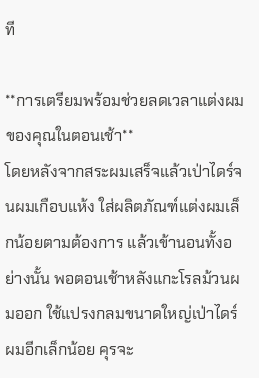ที

**การเตรียมพร้อมช่วยลดเวลาแต่งผมของคุณในตอนเช้า**
โดยหลังจากสระผมเสร็จแล้วเป่าไดร์จนผมเกือบแห้ง ใส่ผลิตภัณฑ์แต่งผมเล็กน้อยตามต้องการ แล้วเข้านอนทั้งอย่างนั้น พอตอนเช้าหลังแกะโรลม้วนผมออก ใช้แปรงกลมขนาดใหญ่เป่าไดร์ผมอีกเล็กน้อย คุรจะ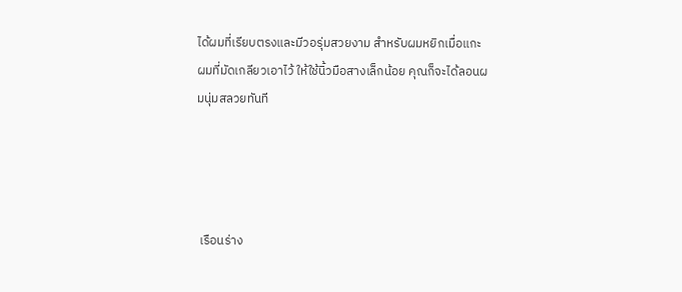ได้ผมที่เรียบตรงและมีวอรุ่มสวยงาม สำหรับผมหยิกเมื่อแกะผมที่มัดเกลียวเอาไว้ ให้ใช้นิ้วมือสางเล็กน้อย คุณก็จะได้ลอนผมนุ่มสลวยทันที




 เรือนร่าง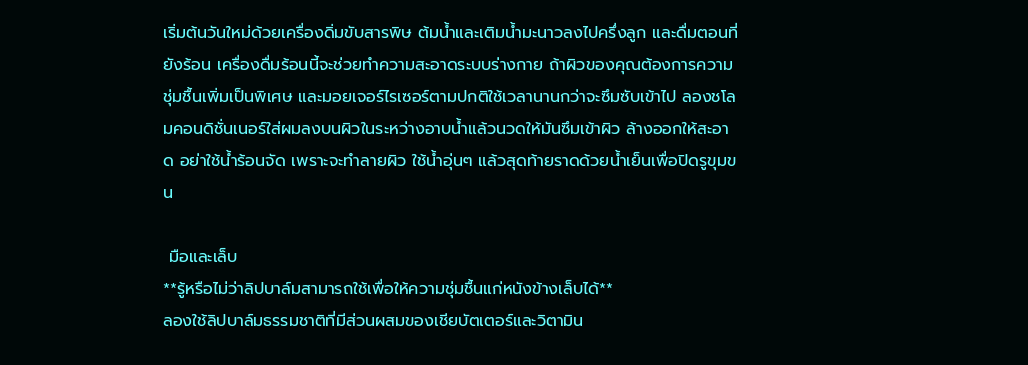เริ่มต้นวันใหม่ด้วยเครื่องดิ่มขับสารพิษ ต้มน้ำและเติมน้ำมะนาวลงไปครึ่งลูก และดื่มตอนที่ยังร้อน เครื่องดื่มร้อนนี้จะช่วยทำความสะอาดระบบร่างกาย ถ้าผิวของคุณต้องการความชุ่มชื้นเพิ่มเป็นพิเศษ และมอยเจอร์ไรเซอร์ตามปกติใช้เวลานานกว่าจะซึมซับเข้าไป ลองชโลมคอนดิชั่นเนอร์ใส่ผมลงบนผิวในระหว่างอาบน้ำแล้วนวดให้มันซึมเข้าผิว ล้างออกให้สะอาด อย่าใช้น้ำร้อนจัด เพราะจะทำลายผิว ใช้น้ำอุ่นๆ แล้วสุดท้ายราดด้วยน้ำเย็นเพื่อปิดรูขุมขน

 มือและเล็บ
**รู้หรือไม่ว่าลิปบาล์มสามารถใช้เพื่อให้ความชุ่มชื้นแก่หนังข้างเล็บได้**
ลองใช้ลิปบาล์มธรรมชาติที่มีส่วนผสมของเชียบัตเตอร์และวิตามิน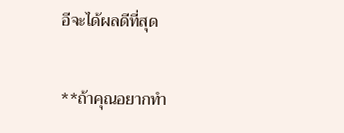อีจะได้ผลดีที่สุด

**ถ้าคุณอยากทำ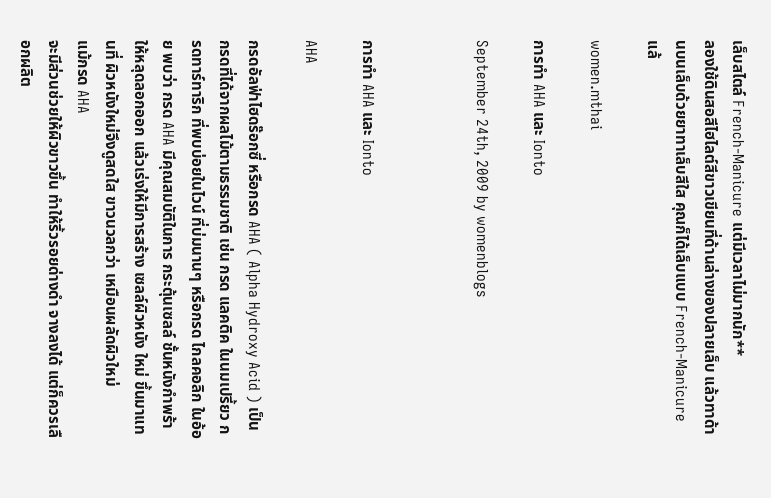เล็บสไตล์ French-Manicure แต่มีเวลาไม่มากนัก**
ลองใช้ดินสอสีไฮไลต์สีขาวเขียนที่ด้านล่างของปลายเล็บ แล้วทาด้านบนเล็บด้วยยาทาเล็บสีใส คุณก็ได้เล็บแบบ French-Manicure แล้

women.mthai

การทำ AHA และ Ionto

September 24th, 2009 by womenblogs



การทำ AHA และ Ionto

AHA

กรดอัลฟ่าไฮดร๊อกซี่ หรือกรด AHA ( Alpha Hydroxy Acid ) เป็นกรดที่ได้จากผลไม้ตามธรรมชาติ เช่น กรด แลคติค ในนมเปรี้ยว กรดทาร์ทาริก ที่พบบ่อยในไวน์ ที่บ่มนานๆ หรือกรด ไกลคอลิก ในอ้อย พบว่า กรด AHA มีคุณสมบัติในการ กระตุ้นเซลล์ ชั้นหนังกำพร้า ให้หลุดลอกออก แล้วเร่งให้มีการสร้าง เซลล์ผิวหนัง ใหม่ ขึ้นมาแทนที่ ผิวหนังใหม่จึงดูสดใส ขาวนวลกว่า เหมือนผลัดผิวใหม่
แม้กรด AHA
จะมีส่วนช่วยให้ผิวขาวขึ้น ทำให้ริ้วรอยด่างดำ จางลงได้ แต่ก็ควรเลือกผลิต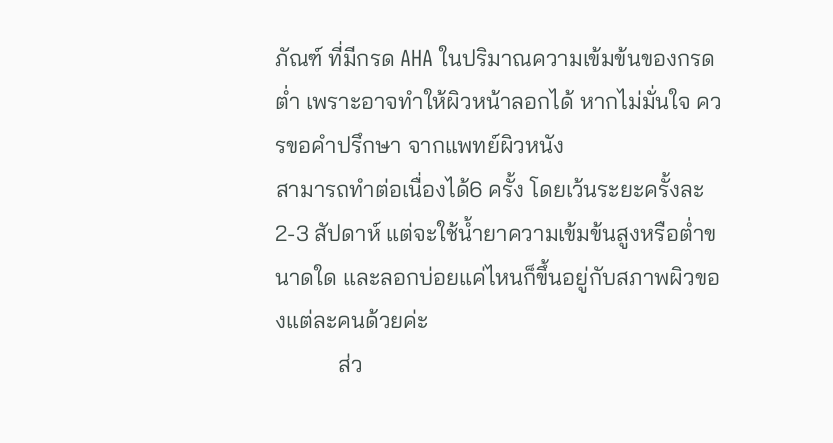ภัณฑ์ ที่มีกรด AHA ในปริมาณความเข้มข้นของกรดต่ำ เพราะอาจทำให้ผิวหน้าลอกได้ หากไม่มั่นใจ ควรขอคำปรึกษา จากแพทย์ผิวหนัง
สามารถทำต่อเนื่องได้6 ครั้ง โดยเว้นระยะครั้งละ2-3 สัปดาห์ แต่จะใช้น้ำยาความเข้มข้นสูงหรือต่ำขนาดใด และลอกบ่อยแค่ไหนก็ขึ้นอยู่กับสภาพผิวของแต่ละคนด้วยค่ะ
           ส่ว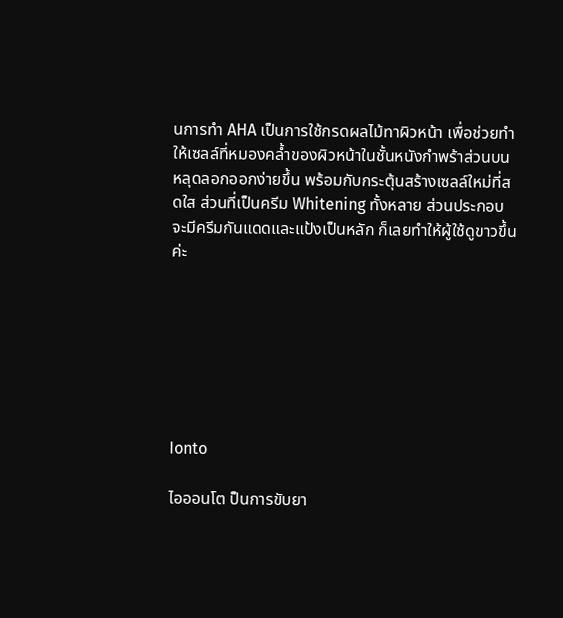นการทำ AHA เป็นการใช้กรดผลไม้ทาผิวหน้า เพื่อช่วยทำให้เซลล์ที่หมองคล้ำของผิวหน้าในชั้นหนังกำพร้าส่วนบนหลุดลอกออกง่ายขึ้น พร้อมกับกระตุ้นสร้างเซลล์ใหม่ที่สดใส ส่วนที่เป็นครีม Whitening ทั้งหลาย ส่วนประกอบจะมีครีมกันแดดและแป้งเป็นหลัก ก็เลยทำให้ผู้ใช้ดูขาวขึ้นค่ะ







Ionto

ไอออนโต ป็นการขับยา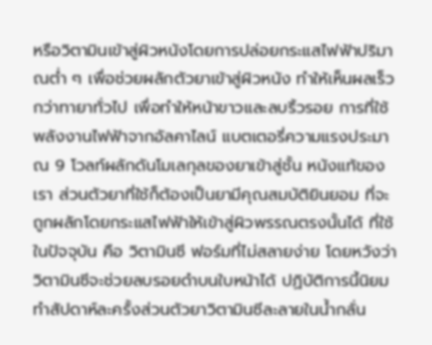หรือวิตามินเข้าสู่ผิวหนังโดยการปล่อยกระแสไฟฟ้าปริมาณต่ำ ๆ เพื่อช่วยผลักตัวยาเข้าสู่ผิวหนัง ทำให้เห็นผลเร็วกว่าทายาทั่วไป เพื่อทำให้หน้าขาวและลบริ้วรอย การที่ใช้พลังงานไฟฟ้าจากอัลคาไลน์ แบตเตอรี่ความแรงประมาณ 9 โวลท์ผลักดันโมเลกุลของยาเข้าสู่ชั้น หนังแท้ของเรา ส่วนตัวยาที่ใช้ก็ต้องเป็นยามีคุณสมบัติยินยอม ที่จะถูกผลักโดยกระแสไฟฟ้าให้เข้าสู่ผิวพรรณตรงนั้นได้ ที่ใช้ในปัจจุบัน คือ วิตามินซี ฟอร์มที่ไม่สลายง่าย โดยหวังว่าวิตามินซีจะช่วยลบรอยดำบนใบหน้าได้ ปฏิบัติการนี้นิยมทำสัปดาห์ละครั้งส่วนตัวยาวิตามินซีละลายในน้ำกลั่น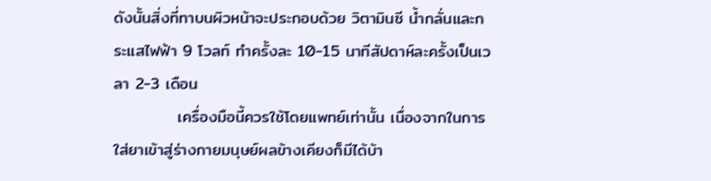ดังนั้นสิ่งที่ทาบนผิวหน้าจะประกอบด้วย วิตามินซี น้ำกลั่นและกระแสไฟฟ้า 9 โวลท์ ทำครั้งละ 10-15 นาทีสัปดาห์ละครั้งเป็นเวลา 2-3 เดือน
           เครื่องมือนี้ควรใช้โดยแพทย์เท่านั้น เนื่องจากในการใส่ยาเข้าสู่ร่างกายมนุษย์ผลข้างเคียงก็มีได้บ้า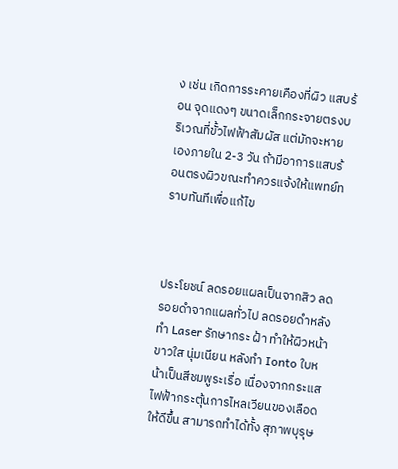ง เช่น เกิดการระคายเคืองที่ผิว แสบร้อน จุดแดงๆ ขนาดเล็กกระจายตรงบริเวณที่ขั้วไฟฟ้าสัมผัส แต่มักจะหายเองภายใน 2-3 วัน ถ้ามีอาการแสบร้อนตรงผิวขณะทำควรแจ้งให้แพทย์ทราบทันทีเพื่อแก้ไข



ประโยชน์ ลดรอยแผลเป็นจากสิว ลดรอยดำจากแผลทั่วไป ลดรอยดำหลังทำ Laser รักษากระ ฝ้า ทำให้ผิวหน้าขาวใส นุ่มเนียน หลังทำ Ionto ใบหน้าเป็นสีชมพูระเรื่อ เนื่องจากกระแสไฟฟ้ากระตุ้นการไหลเวียนของเลือดให้ดีขึ้น สามารถทำได้ทั้ง สุภาพบุรุษ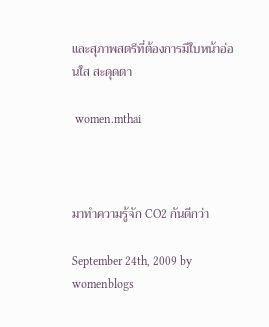และสุภาพสตรีที่ต้องการมีใบหน้าอ่อนใส สะดุดตา

 women.mthai



มาทำความรู้จัก CO2 กันดีกว่า

September 24th, 2009 by womenblogs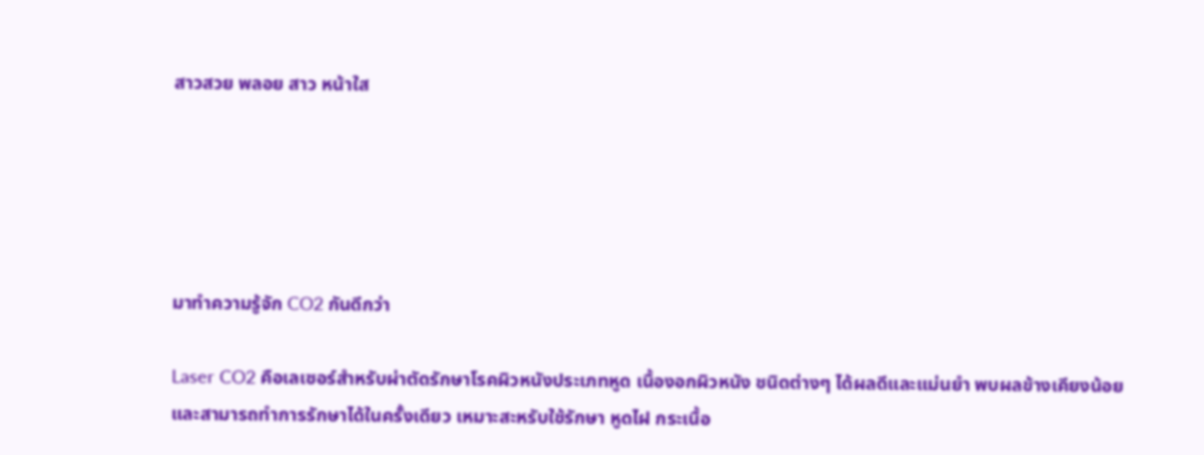สาวสวย พลอย สาว หน้าใส





มาทำความรู้จัก CO2 กันดีกว่า

Laser CO2 คือเลเซอร์สำหรับผ่าตัดรักษาโรคผิวหนังประเภทหูด เนื้องอกผิวหนัง ชนิดต่างๆ ได้ผลดีและแม่นยำ พบผลข้างเคียงน้อยและสามารถทำการรักษาได้ในครั้งเดียว เหมาะสะหรับใช้รักษา หูดไฝ กระเนื้อ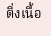ติ่งเนื้อ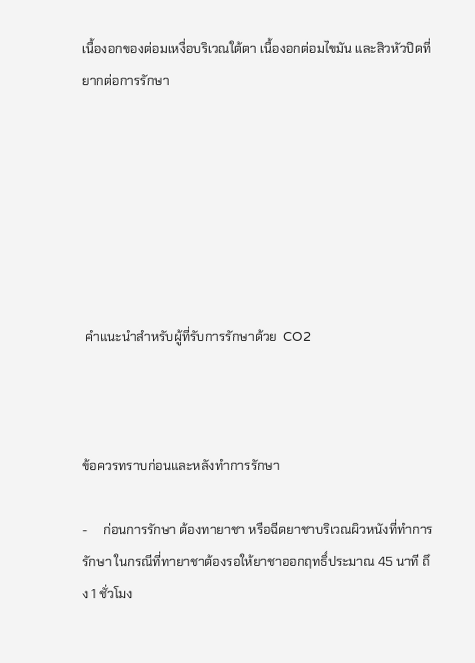เนื้องอกของต่อมเหงื่อบริเวณใต้ตา เนื้องอกต่อมไขมัน และสิวหัวปิดที่ยากต่อการรักษา







 คำแนะนำสำหรับผู้ที่รับการรักษาด้วย  CO2



ข้อควรทราบก่อนและหลังทำการรักษา

-     ก่อนการรักษา ต้องทายาชา หรือฉีดยาชาบริเวณผิวหนังที่ทำการรักษา ในกรณีที่ทายาชาต้องรอให้ยาชาออกฤทธิ์ประมาณ 45 นาที ถึง 1 ชั่วโมง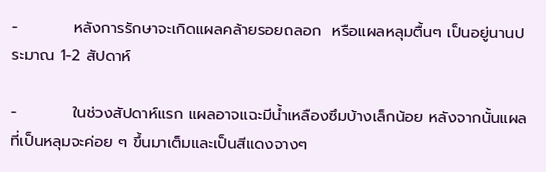-          หลังการรักษาจะเกิดแผลคล้ายรอยถลอก  หรือแผลหลุมตื้นๆ เป็นอยู่นานประมาณ 1-2 สัปดาห์

-          ในช่วงสัปดาห์แรก แผลอาจแฉะมีน้ำเหลืองซึมบ้างเล็กน้อย หลังจากนั้นแผลที่เป็นหลุมจะค่อย ๆ ขึ้นมาเต็มและเป็นสีแดงจางๆ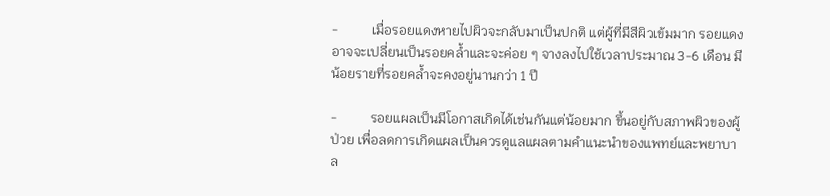-          เมื่อรอยแดงหายไปผิวจะกลับมาเป็นปกติ แต่ผู้ที่มีสีผิวเข้มมาก รอยแดงอาจจะเปลี่ยนเป็นรอยคล้ำและจะค่อย ๆ จางลงไปใช้เวลาประมาณ 3-6 เดือน มีน้อยรายที่รอยคล้ำจะคงอยู่นานกว่า 1 ปี

-          รอยแผลเป็นมีโอกาสเกิดได้เช่นกันแต่น้อยมาก ขึ้นอยู่กับสภาพผิวของผู้ป่วย เพื่อลดการเกิดแผลเป็นควรดูแลแผลตามคำแนะนำของแพทย์และพยาบาล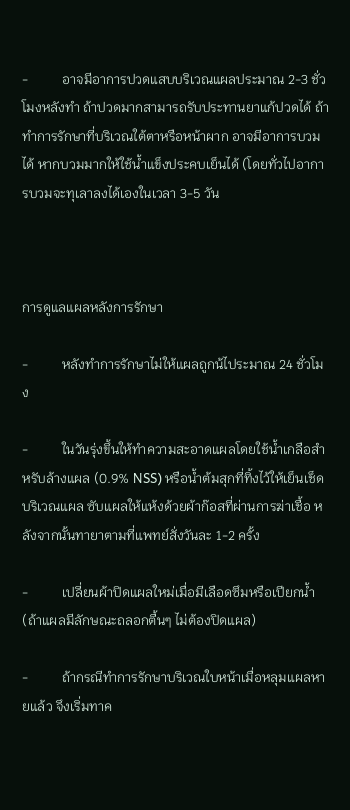-          อาจมีอาการปวดแสบบริเวณแผลประมาณ 2-3 ชั่วโมงหลังทำ ถ้าปวดมากสามารถรับประทานยาแก้ปวดได้ ถ้าทำการรักษาที่บริเวณใต้ตาหรือหน้าผาก อาจมีอาการบวมได้ หากบวมมากให้ใช้น้ำแข็งประคบเย็นได้ (โดยทั่วไปอาการบวมจะทุเลาลงได้เองในเวลา 3-5 วัน



การดูแลแผลหลังการรักษา

-          หลังทำการรักษาไม่ให้แผลถูกน้ไประมาณ 24 ชั่วโมง

-          ในวันรุ่งขึ้นให้ทำความสะอาดแผลโดยใช้น้ำเกลือสำหรับล้างแผล (0.9% NSS) หรือน้ำต้มสุกที่ทิ้งไว้ให้เย็นเช็ดบริเวณแผล ซับแผลให้แห้งด้วยผ้าก๊อสที่ผ่านการฆ่าเชื้อ หลังจากนั้นทายาตามที่แพทย์สั่งวันละ 1-2 ครั้ง

-          เปลี่ยนผ้าปิดแผลใหม่เมื่อมีเลือดซึมหรือเปียกน้ำ (ถ้าแผลมีลักษณะถลอกตื้นๆ ไม่ต้องปิดแผล)

-          ถ้ากรณีทำการรักษาบริเวณใบหน้าเมื่อหลุมแผลหายแล้ว จึงเริ่มทาค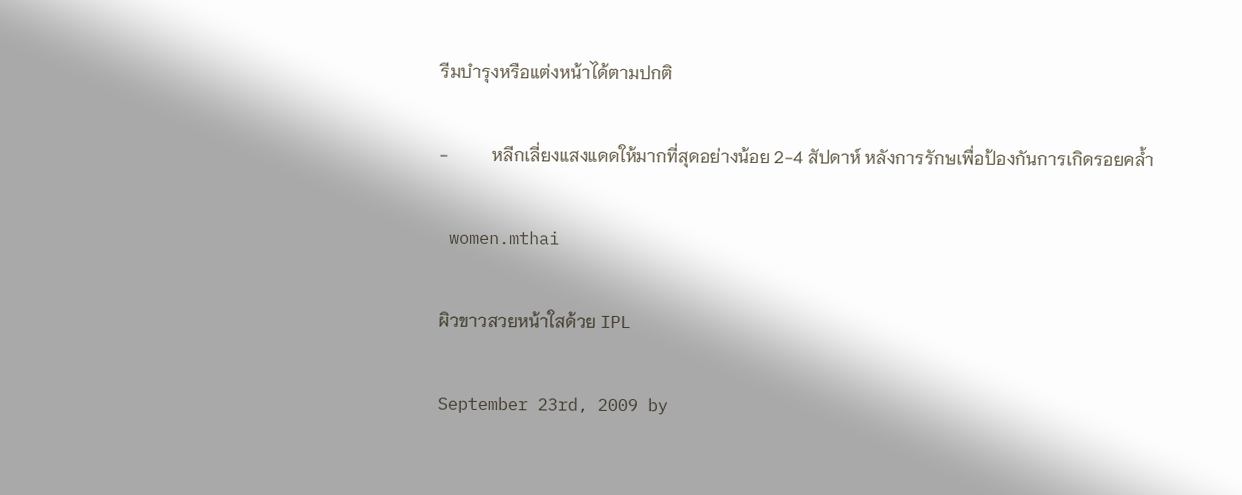รีมบำรุงหรือแต่งหน้าได้ตามปกติ

-          หลีกเลี่ยงแสงแดดให้มากที่สุดอย่างน้อย 2-4 สัปดาห์ หลังการรักษเพื่อป้องกันการเกิดรอยคล้ำ

 women.mthai

ผิวขาวสวยหน้าใสด้วย IPL

September 23rd, 2009 by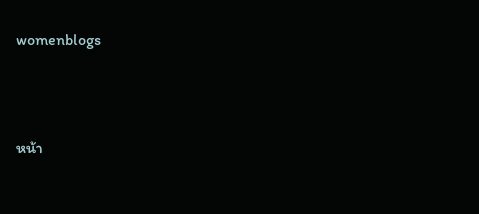womenblogs





หน้า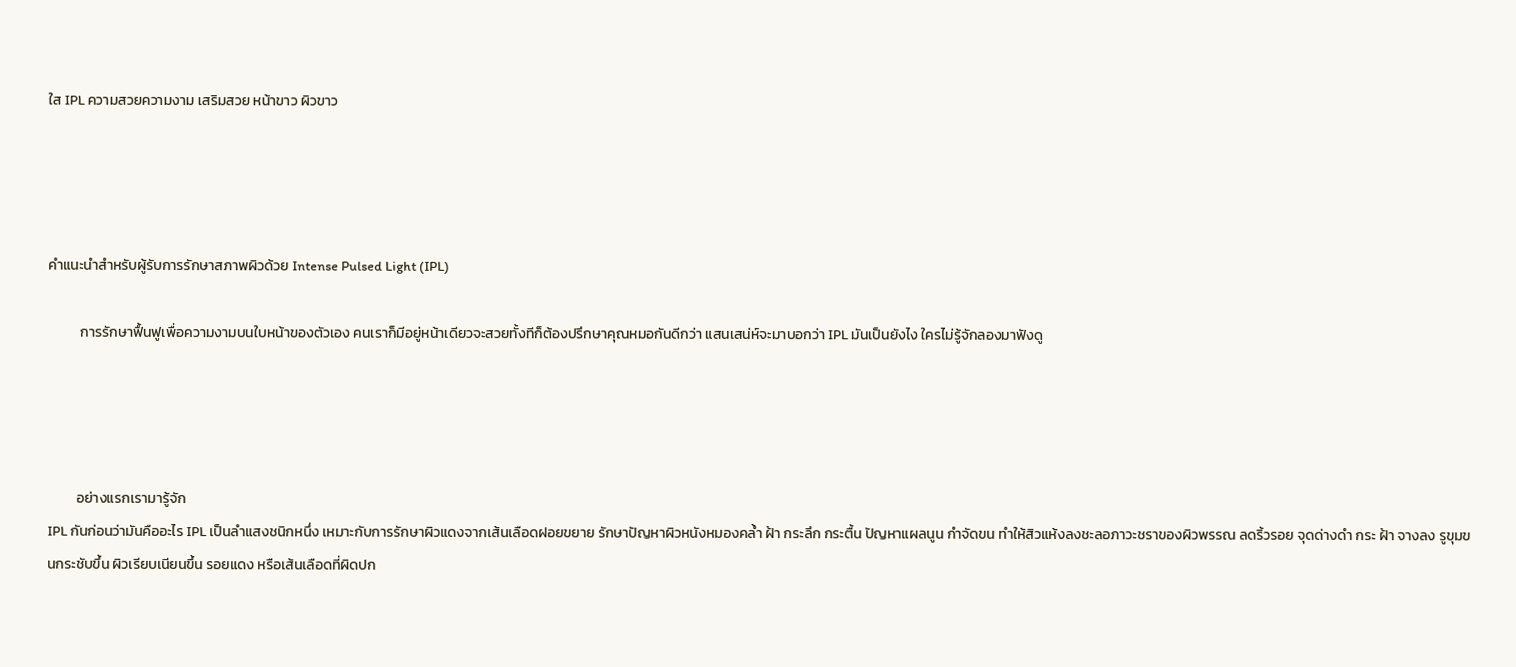ใส IPL ความสวยความงาม เสริมสวย หน้าขาว ผิวขาว




คำแนะนำสำหรับผู้รับการรักษาสภาพผิวด้วย Intense Pulsed Light (IPL)

          การรักษาฟื้นฟูเพื่อความงามบนใบหน้าของตัวเอง คนเราก็มีอยู่หน้าเดียวจะสวยทั้งทีก็ต้องปรึกษาคุณหมอกันดีกว่า แสนเสน่ห์จะมาบอกว่า IPL มันเป็นยังไง ใครไม่รู้จักลองมาฟังดู




         อย่างแรกเรามารู้จัก
IPL กันก่อนว่ามันคืออะไร IPL เป็นลำแสงชนิกหนึ่ง เหมาะกับการรักษาผิวแดงจากเส้นเลือดฝอยขยาย รักษาปัญหาผิวหนังหมองคล้ำ ฝ้า กระลึก กระตื้น ปัญหาแผลนูน กำจัดขน ทำให้สิวแห้งลงชะลอภาวะชราของผิวพรรณ ลดริ้วรอย จุดด่างดำ กระ ฝ้า จางลง รูขุมขนกระชับขึ้น ผิวเรียบเนียนขึ้น รอยแดง หรือเส้นเลือดที่ผิดปก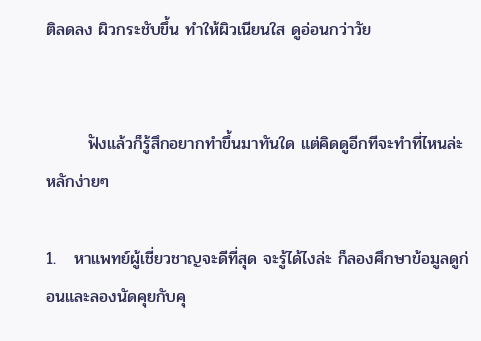ติลดลง ผิวกระชับขึ้น ทำให้ผิวเนียนใส ดูอ่อนกว่าวัย


       ฟังแล้วก็รู้สึกอยากทำขึ้นมาทันใด แต่คิดดูอีกทีจะทำที่ไหนล่ะ หลักง่ายๆ

1.   หาแพทย์ผู้เชี่ยวชาญจะดีที่สุด จะรู้ได้ไงล่ะ ก็ลองศึกษาข้อมูลดูก่อนและลองนัดคุยกับคุ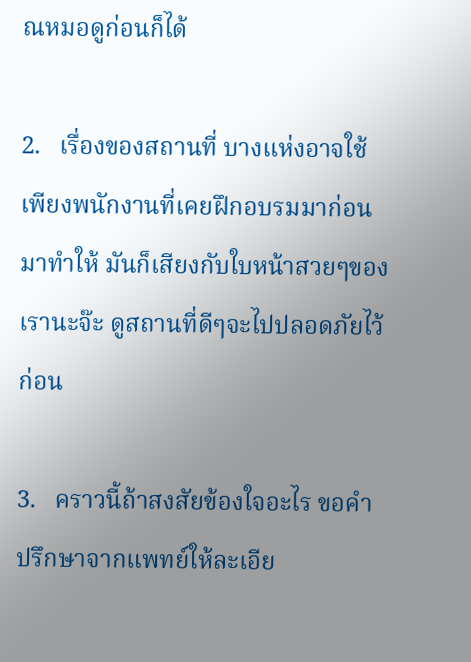ณหมอดูก่อนก็ได้

2.   เรื่องของสถานที่ บางแห่งอาจใช้เพียงพนักงานที่เคยฝึกอบรมมาก่อน มาทำให้ มันก็เสียงกับใบหน้าสวยๆของเรานะจ๊ะ ดูสถานที่ดีๆจะไปปลอดภัยไว้ก่อน

3.   คราวนี้ถ้าสงสัยข้องใจอะไร ขอคำปรึกษาจากแพทย์ให้ละเอีย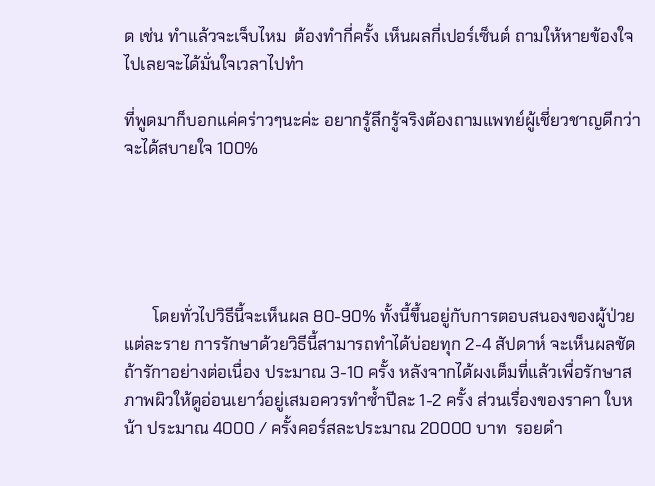ด เช่น ทำแล้วจะเจ็บไหม  ต้องทำกี่ครั้ง เห็นผลกี่เปอร์เซ็นต์ ถามให้หายข้องใจไปเลยจะได้มั่นใจเวลาไปทำ

ที่พูดมาก็บอกแค่คร่าวๆนะค่ะ อยากรู้ลึกรู้จริงต้องถามแพทย์ผู้เชี่ยวชาญดีกว่า จะได้สบายใจ 100%





       โดยทั่วไปวิธีนี้จะเห็นผล 80-90% ทั้งนี้ขึ้นอยู่กับการตอบสนองของผู้ป่วยแต่ละราย การรักษาด้วยวิธีนี้สามารถทำได้บ่อยทุก 2-4 สัปดาห์ จะเห็นผลชัดถ้ารักาอย่างต่อเนื่อง ประมาณ 3-10 ครั้ง หลังจากได้ผงเต็มที่แล้วเพื่อรักษาสภาพผิวให้ดูอ่อนเยาว์อยู่เสมอควรทำซ้ำปีละ 1-2 ครั้ง ส่วนเรื่องของราคา ใบหน้า ประมาณ 4000 / ครั้งคอร์สละประมาณ 20000 บาท  รอยดำ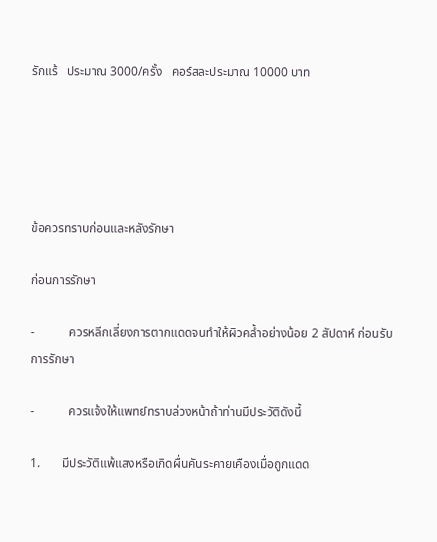รักแร้   ประมาณ 3000/ครั้ง   คอร์สละประมาณ 10000 บาท





ข้อควรทราบก่อนและหลังรักษา

ก่อนการรักษา

-           ควรหลีกเลี่ยงการตากแดดจนทำให้ผิวคล้ำอย่างน้อย 2 สัปดาห์ ก่อนรับการรักษา

-           ควรแจ้งให้แพทย์ทราบล่วงหน้าถ้าท่านมีประวัติดังนี้

1.       มีประวัติแพ้แสงหรือเกิดผื่นคันระคายเคืองเมื่อถูกแดด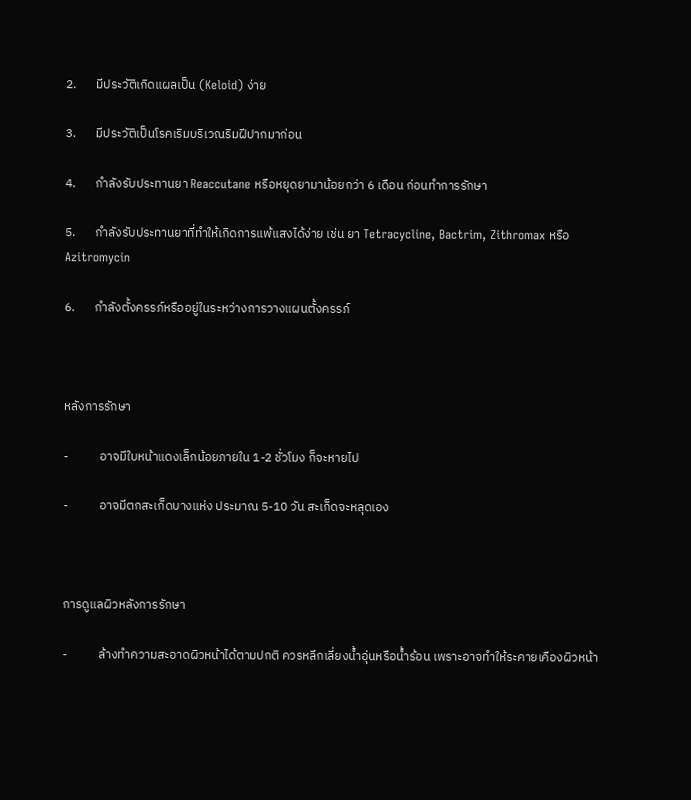2.       มีประวัติเกิดแผลเป็น (Keloid) ง่าย

3.       มีประวัติเป็นโรคเริมบริเวณริมฝีปากมาก่อน

4.       กำลังรับประทานยา Reaccutane หรือหยุดยามาน้อยกว่า 6 เดือน ก่อนทำการรักษา

5.       กำลังรับประทานยาที่ทำให้เกิดการแพ้แสงได้ง่าย เช่น ยา Tetracycline, Bactrim, Zithromax หรือ Azitromycin

6.       กำลังตั้งครรภ์หรืออยู่ในระหว่างการวางแผนตั้งครรภ์



หลังการรักษา

-           อาจมีใบหน้าแดงเล็กน้อยภายใน 1-2 ชั่วโมง ก็จะหายไป

-           อาจมีตกสะเก็ดบางแห่ง ประมาณ 5-10 วัน สะเก็ดจะหลุดเอง



การดูแลผิวหลังการรักษา

-           ล้างทำความสะอาดผิวหน้าได้ตามปกติ ควรหลีกเลี่ยงน้ำอุ่นหรือน้ำร้อน เพราะอาจทำให้ระคายเคืองผิวหน้า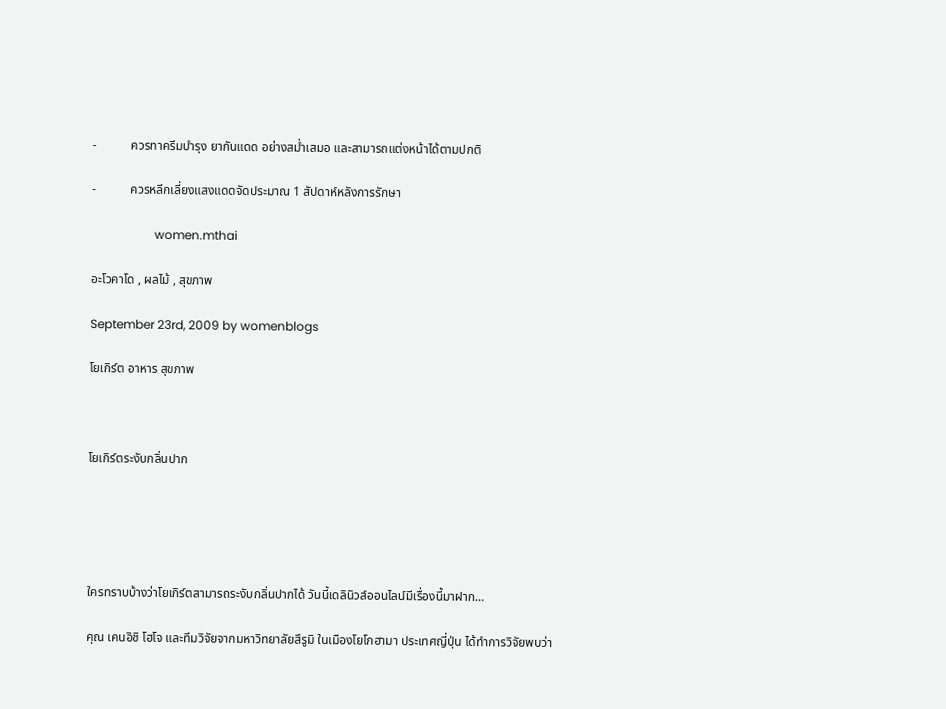-           ควรทาครีมบำรุง ยากันแดด อย่างสม่ำเสมอ และสามารถแต่งหน้าได้ตามปกติ

-           ควรหลีกเลี่ยงแสงแดดจัดประมาณ 1 สัปดาห์หลังการรักษา

                     women.mthai

อะโวคาโด , ผลไม้ , สุขภาพ

September 23rd, 2009 by womenblogs

โยเกิร์ต อาหาร สุขภาพ



โยเกิร์ตระงับกลิ่นปาก





ใครทราบบ้างว่าโยเกิร์ตสามารถระงับกลิ่นปากได้ วันนี้เดลินิวส์ออนไลน์มีเรื่องนี้มาฝาก…

คุณ เคนอิชิ โฮโจ และทีมวิจัยจากมหาวิทยาลัยสึรูมิ ในเมืองโยโกฮามา ประเทศญี่ปุ่น ได้ทำการวิจัยพบว่า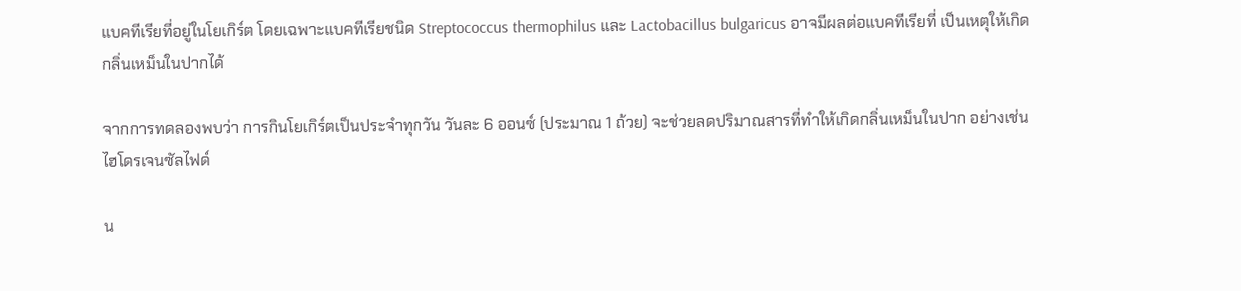แบคทีเรียที่อยู่ในโยเกิร์ต โดยเฉพาะแบคทีเรียชนิด Streptococcus thermophilus และ Lactobacillus bulgaricus อาจมีผลต่อแบคทีเรียที่ เป็นเหตุให้เกิดกลิ่นเหม็นในปากได้

จากการทดลองพบว่า การกินโยเกิร์ตเป็นประจำทุกวัน วันละ 6 ออนซ์ (ประมาณ 1 ถ้วย) จะช่วยลดปริมาณสารที่ทำให้เกิดกลิ่นเหม็นในปาก อย่างเช่น ไฮโดรเจนซัลไฟด์

น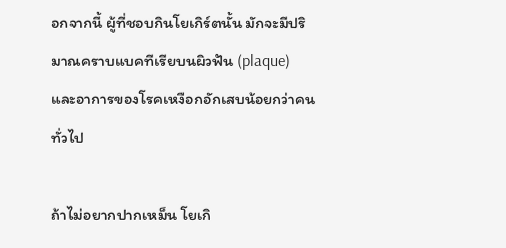อกจากนี้ ผู้ที่ชอบกินโยเกิร์ตนั้น มักจะมีปริมาณคราบแบคทีเรียบนผิวฟัน (plaque) และอาการของโรคเหงือกอักเสบน้อยกว่าคนทั่วไป

ถ้าไม่อยากปากเหม็น โยเกิ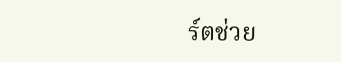ร์ตช่วย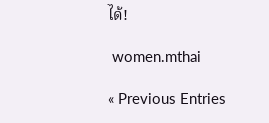ได้!

 women.mthai

« Previous Entries